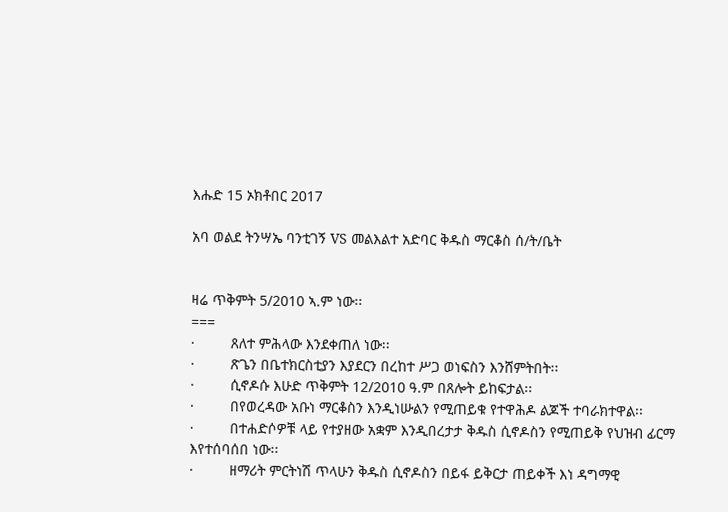እሑድ 15 ኦክቶበር 2017

አባ ወልደ ትንሣኤ ባንቲገኝ VS መልእልተ አድባር ቅዱስ ማርቆስ ሰ/ት/ቤት


ዛሬ ጥቅምት 5/2010 ኣ.ም ነው፡፡
===
·         ጸለተ ምሕላው እንደቀጠለ ነው፡፡
·         ጽጌን በቤተክርስቲያን እያደርን በረከተ ሥጋ ወነፍስን እንሸምትበት፡፡
·         ሲኖዶሱ እሁድ ጥቅምት 12/2010 ዓ.ም በጸሎት ይከፍታል፡፡
·         በየወረዳው አቡነ ማርቆስን እንዲነሡልን የሚጠይቁ የተዋሕዶ ልጆች ተባራክተዋል፡፡
·         በተሐድሶዎቹ ላይ የተያዘው አቋም እንዲበረታታ ቅዱስ ሲኖዶስን የሚጠይቅ የህዝብ ፊርማ እየተሰባሰበ ነው፡፡
·         ዘማሪት ምርትነሽ ጥላሁን ቅዱስ ሲኖዶስን በይፋ ይቅርታ ጠይቀች እነ ዳግማዊ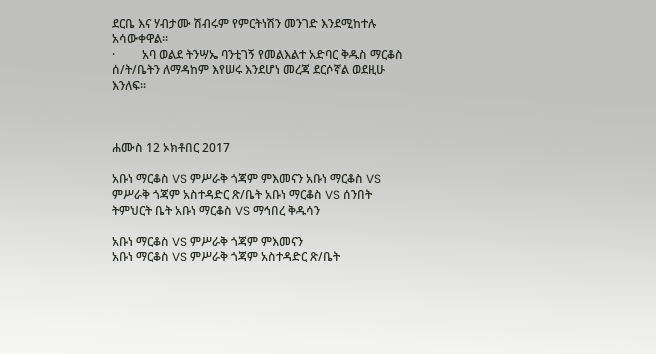ደርቤ እና ሃብታሙ ሽብሩም የምርትነሽን መንገድ እንደሚከተሉ አሳውቀዋል፡፡
·         አባ ወልደ ትንሣኤ ባንቲገኝ የመልእልተ አድባር ቅዱስ ማርቆስ ሰ/ት/ቤትን ለማዳከም እየሠሩ እንደሆነ መረጃ ደርሶኛል ወደዚሁ እንለፍ፡፡



ሐሙስ 12 ኦክቶበር 2017

አቡነ ማርቆስ VS ምሥራቅ ጎጃም ምእመናን አቡነ ማርቆስ VS ምሥራቅ ጎጃም አስተዳድር ጽ/ቤት አቡነ ማርቆስ VS ሰንበት ትምህርት ቤት አቡነ ማርቆስ VS ማኅበረ ቅዱሳን

አቡነ ማርቆስ VS ምሥራቅ ጎጃም ምእመናን
አቡነ ማርቆስ VS ምሥራቅ ጎጃም አስተዳድር ጽ/ቤት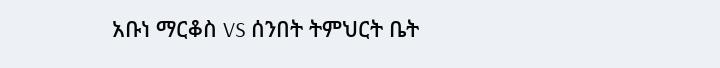አቡነ ማርቆስ VS ሰንበት ትምህርት ቤት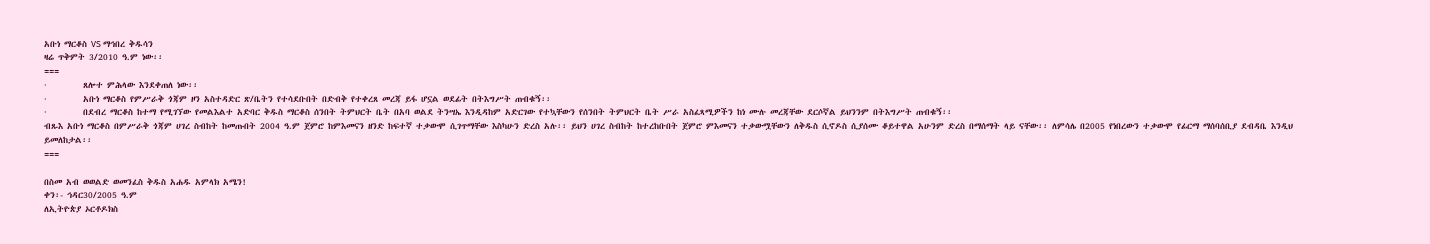አቡነ ማርቆስ VS ማኅበረ ቅዱሳን
ዛሬ ጥቅምት 3/2010 ዓ.ም ነው፡፡
===
·         ጸሎተ ምሕላው እንደቀጠለ ነው፡፡
·         አቡነ ማርቆስ የምሥራቅ ጎጃም ዞን አስተዳድር ጽ/ቤትን የተሳደቡበት በድብቅ የተቀረጸ መረጃ ይፋ ሆኗል ወደፊት በትእግሥት ጠብቁኝ፡፡
·         በደብረ ማርቆስ ከተማ የሚገኘው የመልእልተ አድባር ቅዱስ ማርቆስ ሰንበት ትምህርት ቤት በአባ ወልደ ትንሣኤ እንዲዳከም አድርገው የተኳቸውን የሰንበት ትምህርት ቤት ሥራ አስፈጻሚዎችን ከነ ሙሉ መረጃቸው ደርሶኛል ይህንንም በትእግሥት ጠብቁኝ፡፡
ብጹእ አቡነ ማርቆስ በምሥራቅ ጎጃም ሀገረ ስብከት ከመጡበት 2004 ዓ.ም ጀምሮ ከምእመናን ዘንድ ከፍተኛ ተቃውሞ ሲገጥማቸው እስካሁን ድረስ አሉ፡፡ ይህን ሀገረ ስብከት ከተረከቡበት ጀምሮ ምእመናን ተቃውሟቸውን ለቅዱስ ሲኖዶስ ሲያሰሙ ቆይተዋል አሁንም ድረስ በማሰማት ላይ ናቸው፡፡ ለምሳሌ በ2005 የነበረውን ተቃውሞ የፊርማ ማሰባሰቢያ ደብዳቤ እንዲህ ይመለከታል፡፡
===

በስመ አብ ወወልድ ወመንፈስ ቅዱስ አሐዱ አምላክ አሜን!
ቀን፡- ኅዳር30/2005 ዓ.ም
ለኢትዮጵያ ኦርቶዶክስ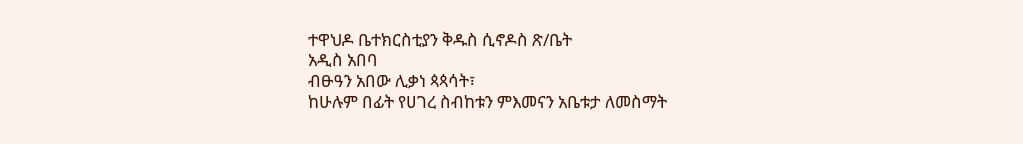ተዋህዶ ቤተክርስቲያን ቅዱስ ሲኖዶስ ጽ/ቤት
አዲስ አበባ
ብፁዓን አበው ሊቃነ ጳጳሳት፣
ከሁሉም በፊት የሀገረ ስብከቱን ምእመናን አቤቱታ ለመስማት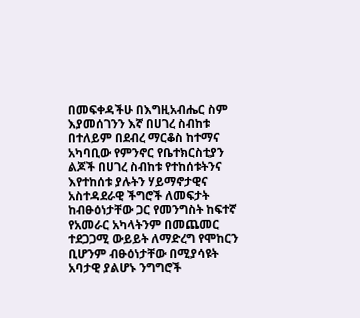በመፍቀዳችሁ በእግዚአብሔር ስም እያመሰገንን እኛ በሀገረ ስብከቱ በተለይም በደብረ ማርቆስ ከተማና አካባቢው የምንኖር የቤተክርስቲያን ልጆች በሀገረ ስብከቱ የተከሰቱትንና እየተከሰቱ ያሉትን ሃይማኖታዊና አስተዳደራዊ ችግሮች ለመፍታት ከብፁዕነታቸው ጋር የመንግስት ከፍተኛ የአመራር አካላትንም በመጨመር ተደጋጋሚ ውይይት ለማድረግ የሞከርን ቢሆንም ብፁዕነታቸው በሚያሳዩት አባታዊ ያልሆኑ ንግግሮች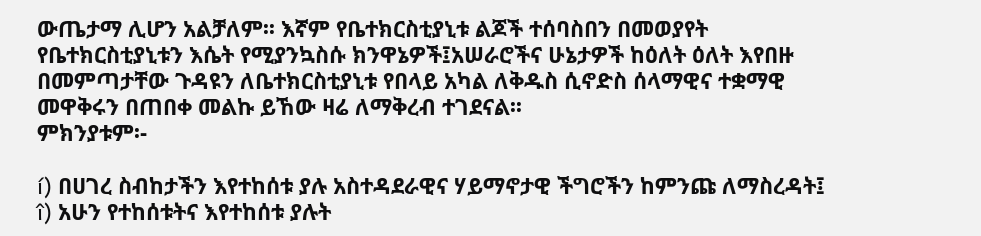ውጤታማ ሊሆን አልቻለም፡፡ እኛም የቤተክርስቲያኒቱ ልጆች ተሰባስበን በመወያየት የቤተክርስቲያኒቱን እሴት የሚያንኳስሱ ክንዋኔዎች፤አሠራሮችና ሁኔታዎች ከዕለት ዕለት እየበዙ በመምጣታቸው ጉዳዩን ለቤተክርስቲያኒቱ የበላይ አካል ለቅዱስ ሲኖድስ ሰላማዊና ተቋማዊ መዋቅሩን በጠበቀ መልኩ ይኸው ዛሬ ለማቅረብ ተገደናል፡፡
ምክንያቱም፡-

í) በሀገረ ስብከታችን እየተከሰቱ ያሉ አስተዳደራዊና ሃይማኖታዊ ችግሮችን ከምንጩ ለማስረዳት፤
î) አሁን የተከሰቱትና እየተከሰቱ ያሉት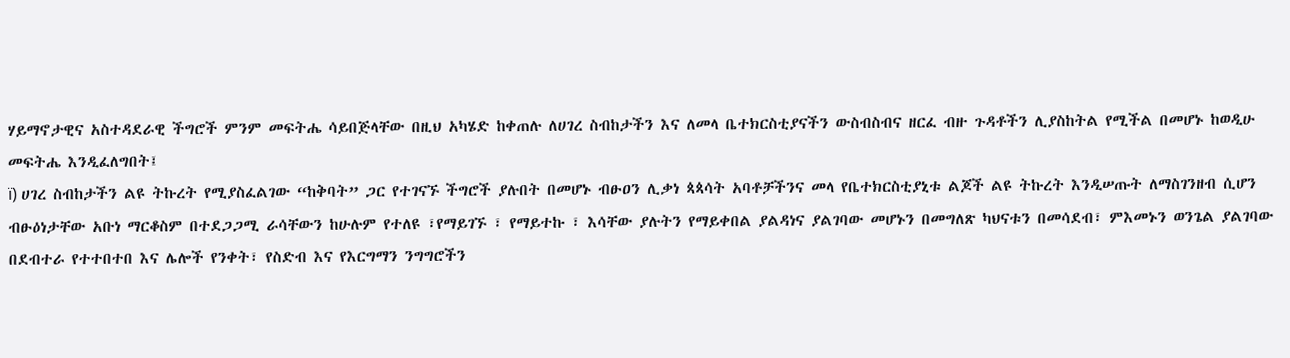ሃይማኖታዊና አስተዳደራዊ ችግሮች ምንም መፍትሔ ሳይበጅላቸው በዚህ አካሄድ ከቀጠሉ ለሀገረ ስብከታችን እና ለመላ ቤተክርስቲያናችን ውስብስብና ዘርፈ ብዙ ጉዳቶችን ሊያስከትል የሚችል በመሆኑ ከወዲሁ መፍትሔ እንዲፈለግበት፤
ï) ሀገረ ስብከታችን ልዩ ትኩረት የሚያስፈልገው “ከቅባት” ጋር የተገናኙ ችግሮች ያሉበት በመሆኑ ብፁዐን ሊቃነ ጳጳሳት አባቶቻችንና መላ የቤተክርስቲያኒቱ ልጆች ልዩ ትኩረት እንዲሠጡት ለማስገንዘብ ሲሆን ብፁዕነታቸው አቡነ ማርቆስም በተደጋጋሚ ራሳቸውን ከሁሉም የተለዩ ፣የማይገኙ ፣ የማይተኩ ፣ እሳቸው ያሉትን የማይቀበል ያልዳነና ያልገባው መሆኑን በመግለጽ ካህናቱን በመሳደብ፣ ምእመኑን ወንጌል ያልገባው በደብተራ የተተበተበ እና ሌሎች የንቀት፣ የስድብ እና የእርግማን ንግግሮችን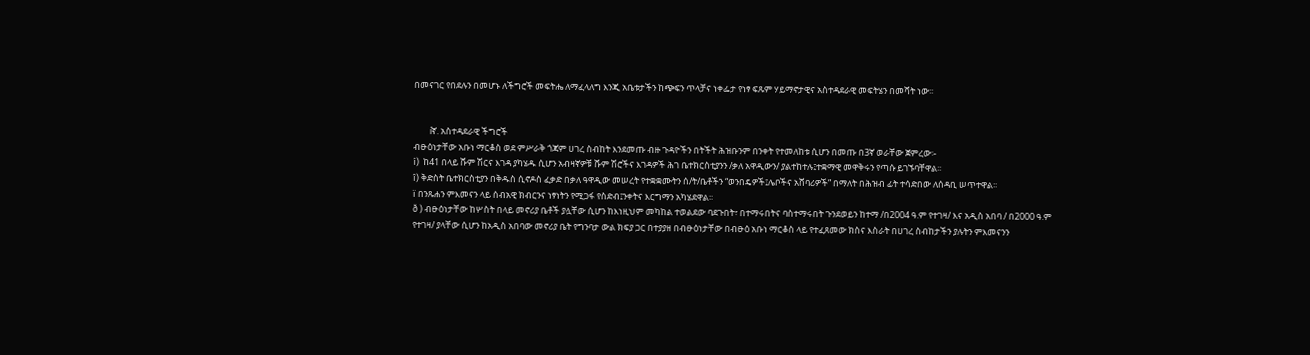በመናገር የበደሉን በመሆኑ ለችግሮች መፍትሔ ለማፈላለግ እንጂ አቤቱታችን ከጭፍን ጥላቻና ነቀፌታ የነፃ ፍጹም ሃይማኖታዊና አስተዳደራዊ መፍትሄን በመሻት ነው፡፡


        íኛ. አስተዳደራዊ ችግሮች
ብፁዕነታቸው አቡነ ማርቆስ ወደ ምሥራቅ ጎጃም ሀገረ ስብከት እንደመጡ ብዙ ጉዳዮችን በትችት ሕዝቡንም በንቀት የተመለከቱ ሲሆን በመጡ በ3ኛ ወራቸው ጀምረው፡-
í)  ከ41 በላይ ሹም ሽርና እገዳ ያካሄዱ ሲሆን አብዛኛዎቹ ሹም ሽሮችና እገዳዎች ሕገ ቤተክርስቲያንን /ቃለ አዋዲውን/ ያልተከተሉ፤ተቋማዊ መዋቅሩን የጣሱ ይገኙባቸዋል፡፡
î) ቅድስት ቤተክርስቲያን በቅዱስ ሲኖዶስ ፈቃድ በቃለ ዓዋዲው መሠረት የተቋቋሙትን ሰ/ት/ቤቶችን “ወንበዴዎች፤ሌቦችና አሸባሪዎች” በማለት በሕዝብ ፊት ተሳድበው ለሰዳቢ ሠጥተዋል፡፡
ï በንጹሐን ምእመናን ላይ ሰብአዊ ክብርንና ነፃነትን የሚጋፋ የስድብ፤ንቀትና እርግማን አካሄደዋል፡፡
ð ) ብፁዕነታቸው ከሦስት በላይ መኖሪያ ቤቶች ያሏቸው ሲሆን ከእነዚህም መካከል ተወልደው ባደጉበት፣ በተማሩበትና ባስተማሩበት ጉንደወይን ከተማ /በ2004 ዓ.ም የተገዛ/ እና አዲስ አበባ / በ2000 ዓ.ም የተገዛ/ ያላቸው ሲሆን ከአዲስ አበባው መኖሪያ ቤት የግንባታ ውል ክፍያ ጋር በተያያዘ በብፁዕነታቸው በብፁዕ አቡነ ማርቆስ ላይ የተፈጸመው ክስና እስራት በሀገረ ስብከታችን ያሉትን ምእመናንን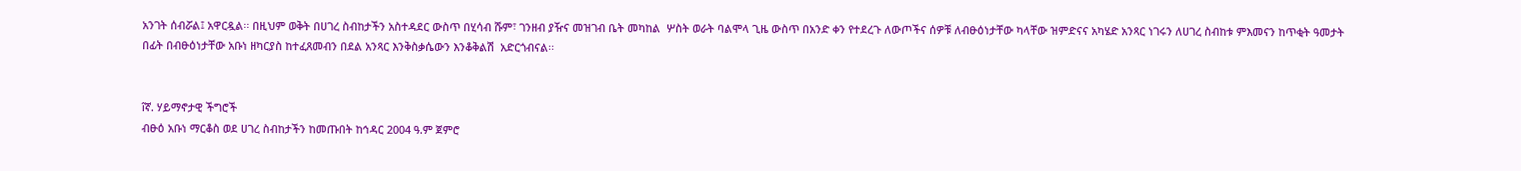አንገት ሰብሯል፤ አዋርዷል፡፡ በዚህም ወቅት በሀገረ ስብከታችን አስተዳደር ውስጥ በሂሳብ ሹም፣ ገንዘብ ያዥና መዝገብ ቤት መካከል  ሦስት ወራት ባልሞላ ጊዜ ውስጥ በአንድ ቀን የተደረጉ ለውጦችና ሰዎቹ ለብፁዕነታቸው ካላቸው ዝምድናና አካሄድ አንጻር ነገሩን ለሀገረ ስብከቱ ምእመናን ከጥቂት ዓመታት በፊት በብፁዕነታቸው አቡነ ዘካርያስ ከተፈጸመብን በደል አንጻር እንቅስቃሴውን እንቆቅልሽ  አድርጎብናል፡፡


îኛ. ሃይማኖታዊ ችግሮች
ብፁዕ አቡነ ማርቆስ ወደ ሀገረ ስብከታችን ከመጡበት ከኅዳር 2004 ዓ.ም ጀምሮ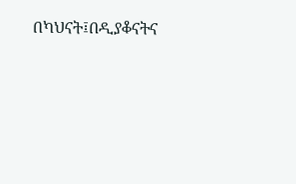በካህናት፤በዲያቆናትና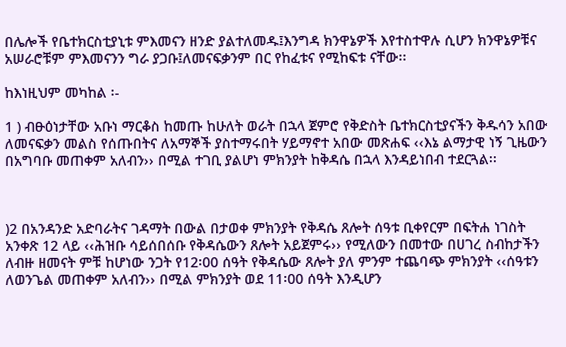በሌሎች የቤተክርስቲያኒቱ ምእመናን ዘንድ ያልተለመዱ፤እንግዳ ክንዋኔዎች እየተስተዋሉ ሲሆን ክንዋኔዎቹና አሠራሮቹም ምእመናንን ግራ ያጋቡ፤ለመናፍቃንም በር የከፈቱና የሚከፍቱ ናቸው፡፡

ከእነዚህም መካከል ፡-

1 ) ብፁዕነታቸው አቡነ ማርቆስ ከመጡ ከሁለት ወራት በኋላ ጀምሮ የቅድስት ቤተክርስቲያናችን ቅዱሳን አበው ለመናፍቃን መልስ የሰጡበትና ለአማኞች ያስተማሩበት ሃይማኖተ አበው መጽሐፍ ‹‹እኔ ልማታዊ ነኝ ጊዜውን በአግባቡ መጠቀም አለብን›› በሚል ተገቢ ያልሆነ ምክንያት ከቅዳሴ በኋላ እንዳይነበብ ተደርጓል፡፡



)2 በአንዳንድ አድባራትና ገዳማት በውል በታወቀ ምክንያት የቅዳሴ ጸሎት ሰዓቱ ቢቀየርም በፍትሐ ነገስት አንቀጽ 12 ላይ ‹‹ሕዝቡ ሳይሰበሰቡ የቅዳሴውን ጸሎት አይጀምሩ›› የሚለውን በመተው በሀገረ ስብከታችን ለብዙ ዘመናት ምቹ ከሆነው ንጋት የ12፡00 ሰዓት የቅዳሴው ጸሎት ያለ ምንም ተጨባጭ ምክንያት ‹‹ሰዓቱን ለወንጌል መጠቀም አለብን›› በሚል ምክንያት ወደ 11፡00 ሰዓት እንዲሆን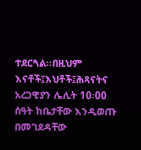ተደርጓል፡፡በዚህም እናቶች፤እህቶች፤ሕጻናትና አረጋዊያን ሌሊት 10፡00 ሰዓት ከቤታቸው እንዲወጡ በመገደዳቸው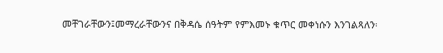መቸገራቸውን፤መማረራቸውንና በቅዳሴ ሰዓትም የምእመኑ ቁጥር መቀነሱን እንገልጻለን፡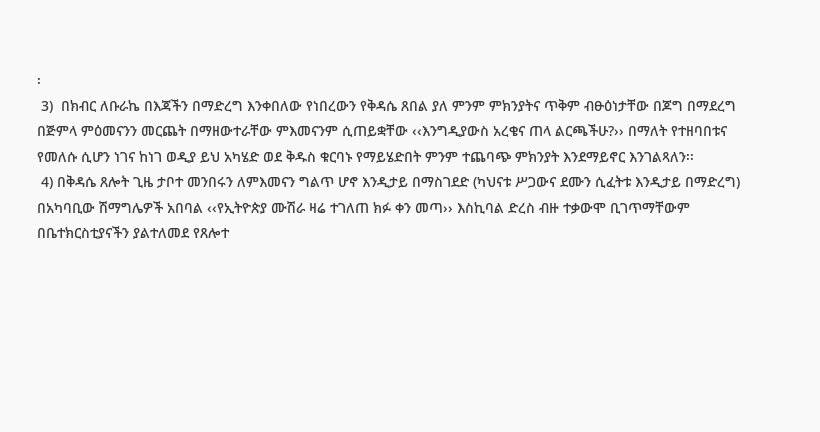፡
 3)  በክብር ለቡራኬ በእጃችን በማድረግ እንቀበለው የነበረውን የቅዳሴ ጸበል ያለ ምንም ምክንያትና ጥቅም ብፁዕነታቸው በጆግ በማደረግ በጅምላ ምዕመናንን መርጨት በማዘውተራቸው ምእመናንም ሲጠይቋቸው ‹‹እንግዲያውስ አረቄና ጠላ ልርጫችሁ?›› በማለት የተዘባበቱና የመለሱ ሲሆን ነገና ከነገ ወዲያ ይህ አካሄድ ወደ ቅዱስ ቁርባኑ የማይሄድበት ምንም ተጨባጭ ምክንያት እንደማይኖር እንገልጻለን፡፡
 4) በቅዳሴ ጸሎት ጊዜ ታቦተ መንበሩን ለምእመናን ግልጥ ሆኖ እንዲታይ በማስገደድ (ካህናቱ ሥጋውና ደሙን ሲፈትቱ እንዲታይ በማድረግ) በአካባቢው ሽማግሌዎች አበባል ‹‹የኢትዮጵያ ሙሽራ ዛሬ ተገለጠ ክፉ ቀን መጣ›› እስኪባል ድረስ ብዙ ተቃውሞ ቢገጥማቸውም በቤተክርስቲያናችን ያልተለመደ የጸሎተ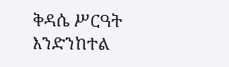ቅዳሴ ሥርዓት እንድንከተል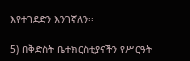እየተገደድን እንገኛለን፡፡

5) በቅድስት ቤተክርስቲያናችን የሥርዓት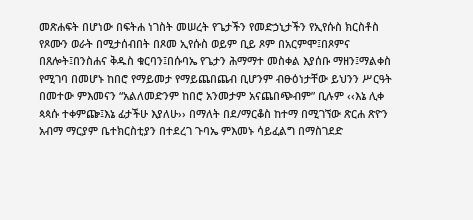መጽሐፍት በሆነው በፍትሐ ነገስት መሠረት የጌታችን የመድኃኒታችን የኢየሱስ ክርስቶስ የጾሙን ወራት በሚታሰብበት በጾመ ኢየሱስ ወይም ቢይ ጾም በአርምሞ፤በጾምና በጸሎት፤በንስሐና ቅዱስ ቁርባን፤በሱባኤ የጌታን ሕማማተ መስቀል እያሰቡ ማዘን፤ማልቀስ የሚገባ በመሆኑ ከበሮ የማይመታ የማይጨበጨብ ቢሆንም ብፁዕነታቸው ይህንን ሥርዓት በመተው ምእመናን “አልለመድንም ከበሮ አንመታም አናጨበጭብም” ቢሉም ‹‹እኔ ሊቀ ጳጳሱ ተቀምጬ፤እኔ ፊታችሁ እያለሁ›› በማለት በደ/ማርቆስ ከተማ በሚገኘው ጽርሐ ጽዮን አብማ ማርያም ቤተክርስቲያን በተደረገ ጉባኤ ምእመኑ ሳይፈልግ በማስገደድ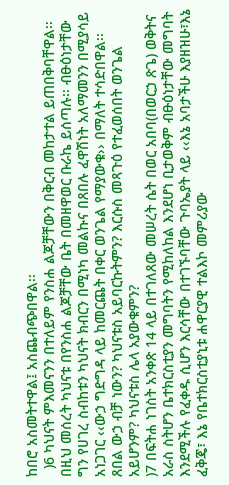ከበሮ አስመትተዋል፤ አስጨብጭበዋል፡፡
  )6 ካህናት ምእመናንን በተለይም የንስሐ ልጆቻቸውን በቅርብ መከታተል ይጠበቅባቸዋል፡፡ በዚህ መሰረት ካህናቱ በየንስሐ ልጆቻቸው ቤት በመዘዋወር ቡራኬ ይሰጣሉ፡፡ ብፁዕነታቸው ግን የሀገረ ስብከቱን ካህናት ክብርን በሚነካ መልኩና በጸበሉ ፈዋሽነት አለማመንን በሚያሳይ አነጋገር ‹‹ውኃ ግድግዳ ላይ ከመርጨት በቀር ወንጌል የማያውቁ›› በማለት ተሳድበዋል፡፡ ጸበል ውኃ ብቻ ነውን? ካህናቱስ አይባርኩትምን? እርሱስ መጻጉዕ የተፈወሰበት ወንጌል አይሆንም? ካህናቱስ ሌላ አያውቁምን?
)7 በፍትሐ ነገስት አንቀጽ 14 ላይ በተገለጸው መሠረት ሴት በወር አበባ(በወርኃ ጽጌ) ወቅትና አራስ ስትሆን ቤተክርስቲያን መግባትን የሚከለከል እንደሆነ ቢታወቅም ብፁዕነታቸው መግባት እንደሚችሉ የፈቀዱ ሲሆን እርሳቸው በተገኙባቸው ጉባኤያት ላይ ‹‹እኔ አባታችሁ እያዘዝሁ፣እኔ ፈቅጄ፣ እኔ የቤተክርስቲያኒቱ ሐዋርያዊ ተልእኮ መምሪያው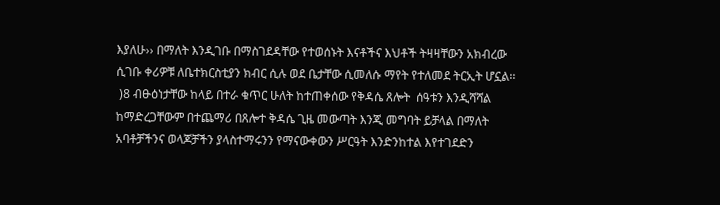እያለሁ›› በማለት እንዲገቡ በማስገደዳቸው የተወሰኑት እናቶችና እህቶች ትዛዛቸውን አክብረው ሲገቡ ቀሪዎቹ ለቤተክርስቲያን ክብር ሲሉ ወደ ቤታቸው ሲመለሱ ማየት የተለመደ ትርኢት ሆኗል፡፡
 )8 ብፁዕነታቸው ከላይ በተራ ቁጥር ሁለት ከተጠቀሰው የቅዳሴ ጸሎት  ሰዓቱን እንዲሻሻል ከማድረጋቸውም በተጨማሪ በጸሎተ ቅዳሴ ጊዜ መውጣት እንጂ መግባት ይቻላል በማለት አባቶቻችንና ወላጆቻችን ያላስተማሩንን የማናውቀውን ሥርዓት እንድንከተል እየተገደድን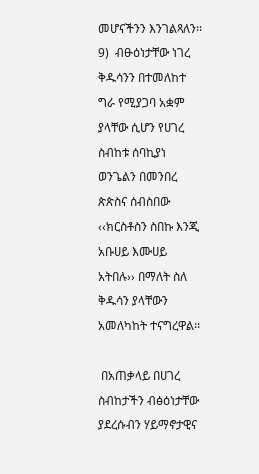መሆናችንን እንገልጻለን፡፡
9)  ብፁዕነታቸው ነገረ ቅዱሳንን በተመለከተ ግራ የሚያጋባ አቋም ያላቸው ሲሆን የሀገረ ስብከቱ ሰባኪያነ ወንጌልን በመንበረ ጵጵስና ሰብስበው ‹‹ክርስቶስን ስበኩ እንጂ አቡሀይ እሙሀይ አትበሉ›› በማለት ስለ ቅዱሳን ያላቸውን አመለካከት ተናግረዋል፡፡

 በአጠቃላይ በሀገረ ስብከታችን ብፅዕነታቸው ያደረሱብን ሃይማኖታዊና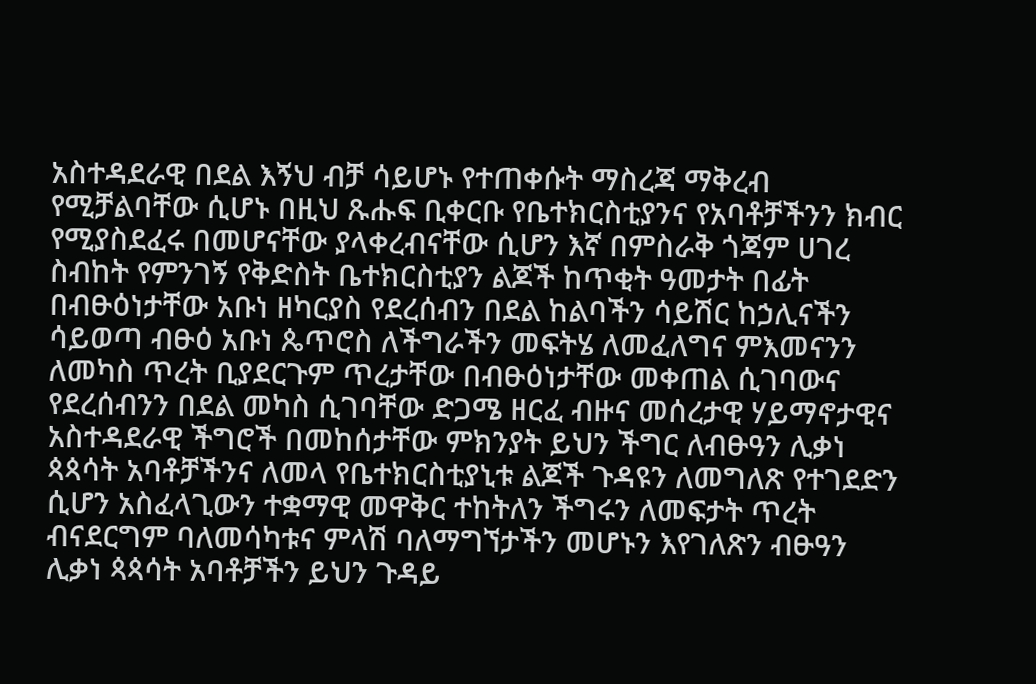አስተዳደራዊ በደል እኝህ ብቻ ሳይሆኑ የተጠቀሱት ማስረጃ ማቅረብ የሚቻልባቸው ሲሆኑ በዚህ ጹሑፍ ቢቀርቡ የቤተክርስቲያንና የአባቶቻችንን ክብር የሚያስደፈሩ በመሆናቸው ያላቀረብናቸው ሲሆን እኛ በምስራቅ ጎጃም ሀገረ ስብከት የምንገኝ የቅድስት ቤተክርስቲያን ልጆች ከጥቂት ዓመታት በፊት በብፁዕነታቸው አቡነ ዘካርያስ የደረሰብን በደል ከልባችን ሳይሽር ከኃሊናችን ሳይወጣ ብፁዕ አቡነ ጴጥሮስ ለችግራችን መፍትሄ ለመፈለግና ምእመናንን ለመካስ ጥረት ቢያደርጉም ጥረታቸው በብፁዕነታቸው መቀጠል ሲገባውና የደረሰብንን በደል መካስ ሲገባቸው ድጋሜ ዘርፈ ብዙና መሰረታዊ ሃይማኖታዊና አስተዳደራዊ ችግሮች በመከሰታቸው ምክንያት ይህን ችግር ለብፁዓን ሊቃነ ጳጳሳት አባቶቻችንና ለመላ የቤተክርስቲያኒቱ ልጆች ጉዳዩን ለመግለጽ የተገደድን ሲሆን አስፈላጊውን ተቋማዊ መዋቅር ተከትለን ችግሩን ለመፍታት ጥረት ብናደርግም ባለመሳካቱና ምላሽ ባለማግኘታችን መሆኑን እየገለጽን ብፁዓን ሊቃነ ጳጳሳት አባቶቻችን ይህን ጉዳይ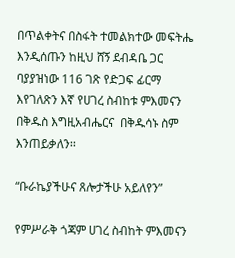በጥልቀትና በስፋት ተመልክተው መፍትሔ እንዲሰጡን ከዚህ ሸኝ ደብዳቤ ጋር ባያያዝነው 116 ገጽ የድጋፍ ፊርማ እየገለጽን እኛ የሀገረ ስብከቱ ምእመናን በቅዱስ እግዚአብሔርና  በቅዱሳኑ ስም እንጠይቃለን፡፡

“ቡራኬያችሁና ጸሎታችሁ አይለየን”

የምሥራቅ ጎጃም ሀገረ ስብከት ምእመናን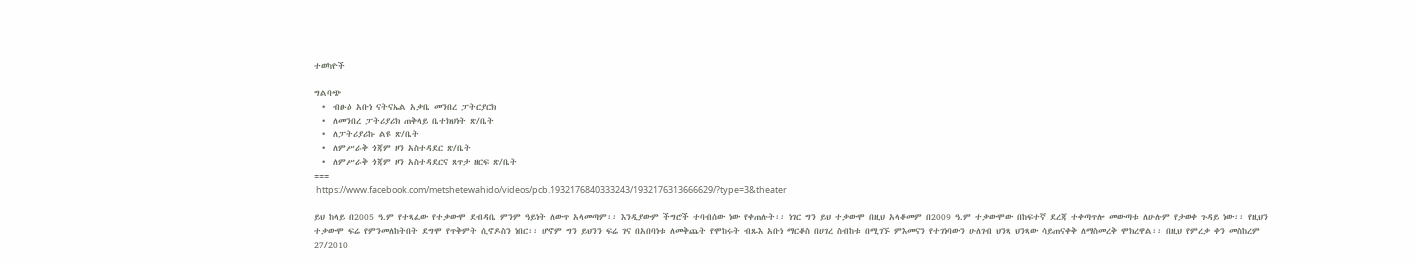ተወካዮች

ግልባጭ
  •  ብፁዕ አቡነ ናትናኤል አቃቤ መንበረ ፓትርያርክ
  •  ለመንበረ ፓትሪያሪክ ጠቅላይ ቤተክህነት ጽ/ቤት
  •  ለፓትሪያሪኩ ልዩ ጽ/ቤት
  •  ለምሥራቅ ጎጃም ዞን አስተዳደር ጽ/ቤት
  •  ለምሥራቅ ጎጃም ዞን አስተዳደርና ጸጥታ ዘርፍ ጽ/ቤት
===
 https://www.facebook.com/metshetewahido/videos/pcb.1932176840333243/1932176313666629/?type=3&theater

ይህ ከላይ በ2005 ዓ.ም የተጻፈው የተቃውሞ ደብዳቤ ምንም ዓይነት ለውጥ አላመጣም፡፡ እንዲያውም ችግሮች ተባብሰው ነው የቀጠሉት፡፡ ነገር ግን ይህ ተቃውሞ በዚህ አላቆመም በ2009 ዓ.ም ተቃውሞው በከፍተኛ ደረጃ ተቀጣጥሎ መውጣቱ ለሁሉም የታወቀ ጉዳይ ነው፡፡ የዚህን ተቃውሞ ፍሬ የምንመለከትበት ደግሞ የጥቅምት ሲኖዶስን ነበር፡፡ ሆኖም ግን ይህንን ፍሬ ገና በአበባነቱ ለመቅጨት የሞከሩት ብጹእ አቡነ ማርቆስ በሀገረ ስብከቱ በሚገኙ ምእመናን የተገነባውን ሁለገብ ህንጻ ህንጻው ሳይጠናቀቅ ለማስመረቅ ሞክረዋል፡፡ በዚህ የምረቃ ቀን መስከረም 27/2010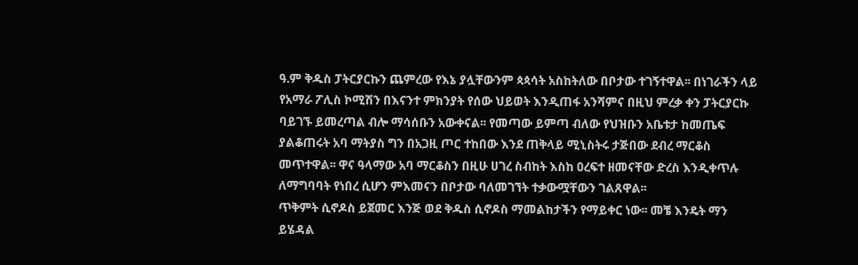ዓ.ም ቅዱስ ፓትርያርኩን ጨምረው የእኔ ያሏቸውንም ጳጳሳት አስከትለው በቦታው ተገኝተዋል፡፡ በነገራችን ላይ የአማራ ፖሊስ ኮሚሽን በእናንተ ምክንያት የሰው ህይወት እንዲጠፋ አንሻምና በዚህ ምረቃ ቀን ፓትርያርኩ ባይገኙ ይመረጣል ብሎ ማሳሰቡን አውቀናል፡፡ የመጣው ይምጣ ብለው የህዝቡን አቤቱታ ከመጤፍ ያልቆጠሩት አባ ማትያስ ግን በአጋዚ ጦር ተከበው እንደ ጠቅላይ ሚኒስትሩ ታጅበው ደብረ ማርቆስ መጥተዋል፡፡ ዋና ዓላማው አባ ማርቆስን በዚሁ ሀገረ ስብከት እስከ ዐረፍተ ዘመናቸው ድረስ እንዲቀጥሉ ለማግባባት የነበረ ሲሆን ምእመናን በቦታው ባለመገኘት ተቃውሟቸውን ገልጸዋል፡፡
ጥቅምት ሲኖዶስ ይጀመር እንጅ ወደ ቅዱስ ሲኖዶስ ማመልከታችን የማይቀር ነው፡፡ መቼ እንዴት ማን ይሄዳል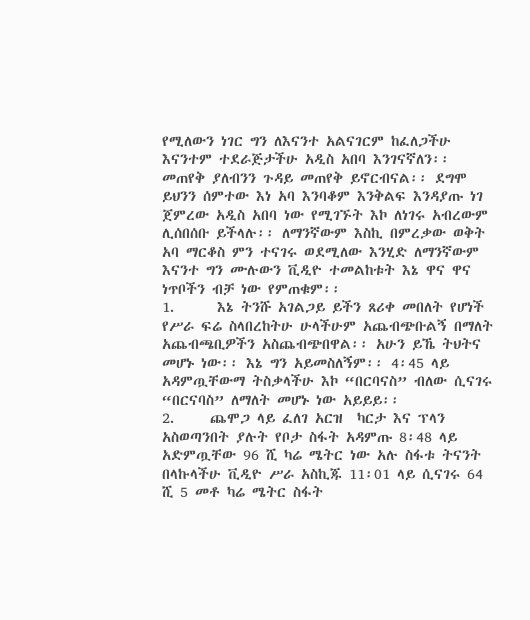የሚለውን ነገር ግን ለእናንተ አልናገርም ከፈለጋችሁ እናንተም ተደራጅታችሁ አዲስ አበባ እንገናኛለን፡፡ መጠየቅ ያለብንን ጉዳይ መጠየቅ ይኖርብናል፡፡ ደግሞ ይህንን ሰምተው እነ አባ እንባቆም እንቅልፍ እንዳያጡ ነገ ጀምረው አዲስ አበባ ነው የሚገኙት እኮ ለነገሩ አብረውም ሊሰበሰቡ ይችላሉ፡፡ ለማንኛውም እስኪ በምረቃው ወቅት አባ ማርቆስ ምን ተናገሩ ወደሚለው እንሂድ ለማንኛውም እናንተ ግን ሙሉውን ቪዲዮ ተመልከቱት እኔ ዋና ዋና ነጥቦችን ብቻ ነው የምጠቁም፡፡
1.      እኔ ትንሹ አገልጋይ ይችን ጸሪቀ መበለት የሆነች የሥራ ፍሬ ስላበረከትሁ ሁላችሁም አጨብጭቡልኝ በማለት አጨብጫቢዎችን አስጨብጭበዋል፡፡ አሁን ይኼ ትህትና መሆኑ ነው፡፡ እኔ ግን አይመስለኝም፡፡ 4፡45 ላይ አዳምጧቸውማ ትስቃላችሁ እኮ “በርባናስ” ብለው ሲናገሩ “በርናባስ” ለማለት መሆኑ ነው አይይይ፡፡
2.     ጨሞጋ ላይ ፈለገ አርዝ  ካርታ እና ፕላን አስወጣንበት ያሉት የቦታ ስፋት አዳምጡ 8፡48 ላይ አድምጧቸው 96 ሺ ካሬ ሜትር ነው አሉ ስፋቱ ትናንት በላኩላችሁ ቪዲዮ ሥራ አስኪጁ 11፡01 ላይ ሲናገሩ 64 ሺ 5 መቶ ካሬ ሜትር ስፋት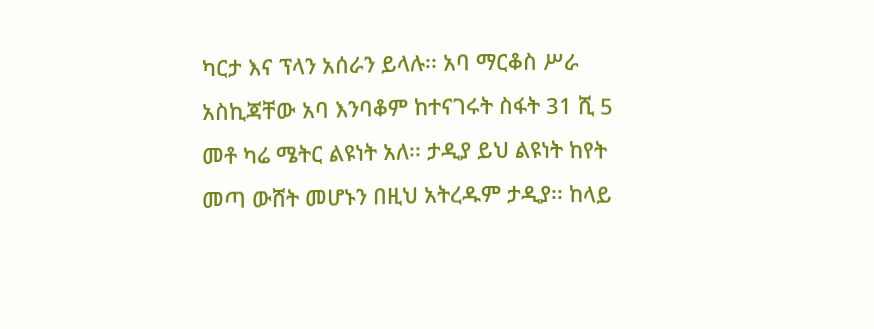ካርታ እና ፕላን አሰራን ይላሉ፡፡ አባ ማርቆስ ሥራ አስኪጃቸው አባ እንባቆም ከተናገሩት ስፋት 31 ሺ 5 መቶ ካሬ ሜትር ልዩነት አለ፡፡ ታዲያ ይህ ልዩነት ከየት መጣ ውሸት መሆኑን በዚህ አትረዱም ታዲያ፡፡ ከላይ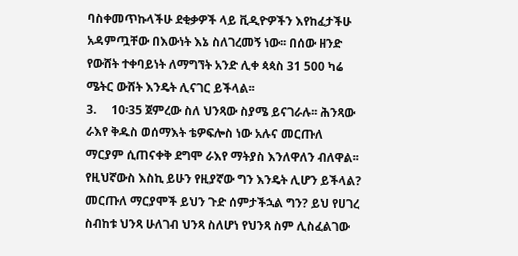ባስቀመጥኩላችሁ ደቂቃዎች ላይ ቪዲዮዎችን እየከፈታችሁ አዳምጧቸው በእውነት እኔ ስለገረመኝ ነው፡፡ በሰው ዘንድ የውሸት ተቀባይነት ለማግኘት አንድ ሊቀ ጳጳስ 31 500 ካሬ ሜትር ውሸት እንዴት ሊናገር ይችላል፡፡
3.     10፡35 ጀምረው ስለ ህንጻው ስያሜ ይናገራሉ፡፡ ሕንጻው ራእየ ቅዱስ ወሰማእት ቴዎፍሎስ ነው አሉና መርጡለ ማርያም ሲጠናቀቅ ደግሞ ራእየ ማትያስ እንለዋለን ብለዋል፡፡ የዚህኛውስ እስኪ ይሁን የዚያኛው ግን እንዴት ሊሆን ይችላል? መርጡለ ማርያሞች ይህን ጉድ ሰምታችኋል ግን? ይህ የሀገረ ስብከቱ ህንጻ ሁለገብ ህንጻ ስለሆነ የህንጻ ስም ሊስፈልገው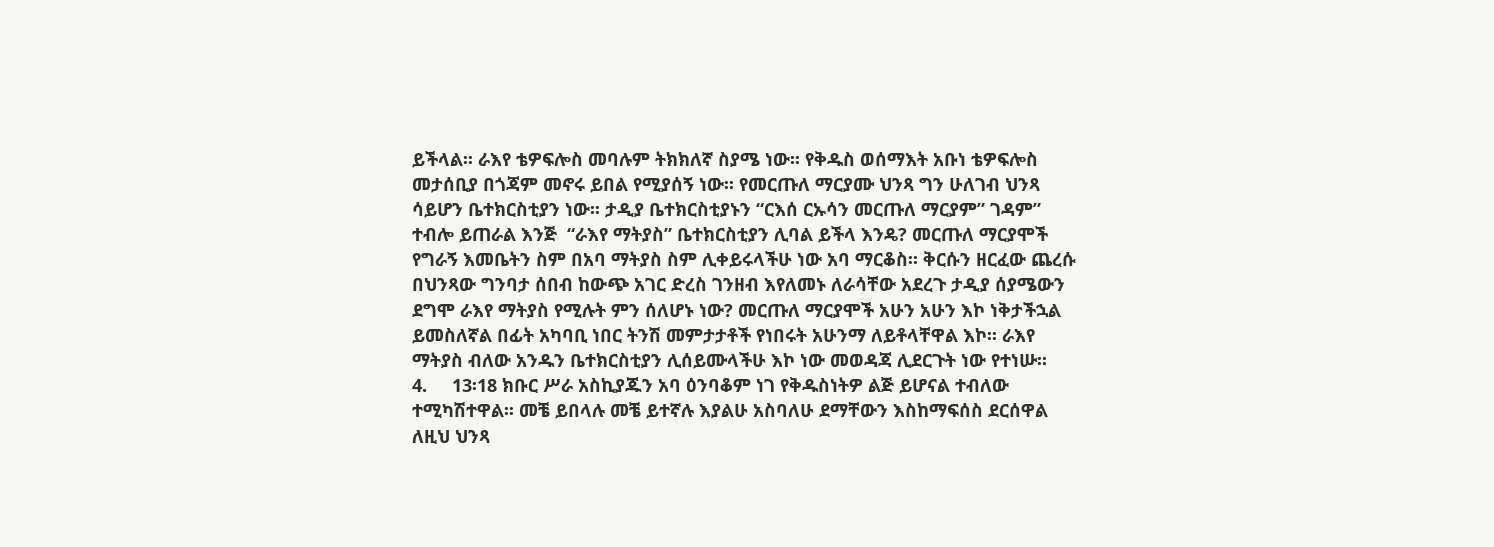ይችላል፡፡ ራእየ ቴዎፍሎስ መባሉም ትክክለኛ ስያሜ ነው፡፡ የቅዱስ ወሰማእት አቡነ ቴዎፍሎስ መታሰቢያ በጎጃም መኖሩ ይበል የሚያሰኝ ነው፡፡ የመርጡለ ማርያሙ ህንጻ ግን ሁለገብ ህንጻ ሳይሆን ቤተክርስቲያን ነው፡፡ ታዲያ ቤተክርስቲያኑን “ርእሰ ርኡሳን መርጡለ ማርያም” ገዳም” ተብሎ ይጠራል እንጅ  “ራእየ ማትያስ” ቤተክርስቲያን ሊባል ይችላ እንዴ? መርጡለ ማርያሞች የግራኝ እመቤትን ስም በአባ ማትያስ ስም ሊቀይሩላችሁ ነው አባ ማርቆስ፡፡ ቅርሱን ዘርፈው ጨረሱ በህንጻው ግንባታ ሰበብ ከውጭ አገር ድረስ ገንዘብ እየለመኑ ለራሳቸው አደረጉ ታዲያ ሰያሜውን ደግሞ ራእየ ማትያስ የሚሉት ምን ሰለሆኑ ነው? መርጡለ ማርያሞች አሁን አሁን እኮ ነቅታችኋል ይመስለኛል በፊት አካባቢ ነበር ትንሽ መምታታቶች የነበሩት አሁንማ ለይቶላቸዋል እኮ፡፡ ራእየ ማትያስ ብለው አንዱን ቤተክርስቲያን ሊሰይሙላችሁ እኮ ነው መወዳጃ ሊደርጉት ነው የተነሡ፡፡
4.     13፡18 ክቡር ሥራ አስኪያጁን አባ ዕንባቆም ነገ የቅዱስነትዎ ልጅ ይሆናል ተብለው ተሚካሽተዋል፡፡ መቼ ይበላሉ መቼ ይተኛሉ እያልሁ አስባለሁ ደማቸውን እስከማፍሰስ ደርሰዋል ለዚህ ህንጻ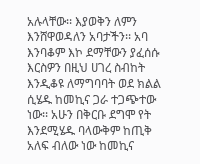አሉላቸው፡፡ እያወቅን ለምን እንሸዋወዳለን አባታችን፡፡ አባ እንባቆም እኮ ደማቸውን ያፈሰሱ እርስዎን በዚህ ሀገረ ስብከት እንዲቆዩ ለማግባባት ወደ ክልል ሲሄዱ ከመኪና ጋራ ተጋጭተው ነው፡፡ አሁን በቅርቡ ደግሞ የት እንደሚሄዱ ባላውቅም ከጢቅ አለፍ ብለው ነው ከመኪና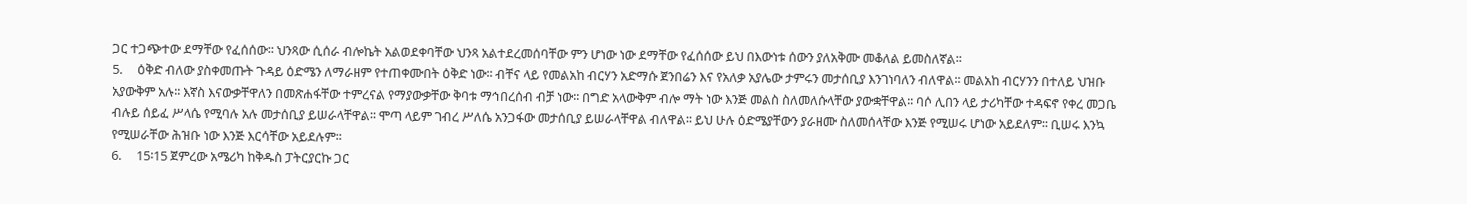ጋር ተጋጭተው ደማቸው የፈሰሰው፡፡ ህንጻው ሲሰራ ብሎኬት አልወደቀባቸው ህንጻ አልተደረመሰባቸው ምን ሆነው ነው ደማቸው የፈሰሰው ይህ በእውነቱ ሰውን ያለአቅሙ መቆለል ይመስለኛል፡፡
5.     ዕቅድ ብለው ያስቀመጡት ጉዳይ ዕድሜን ለማራዘም የተጠቀሙበት ዕቅድ ነው፡፡ ብቸና ላይ የመልአከ ብርሃን አድማሱ ጀንበሬን እና የአለቃ አያሌው ታምሩን መታሰቢያ እንገነባለን ብለዋል፡፡ መልአከ ብርሃንን በተለይ ህዝቡ አያውቅም አሉ፡፡ እኛስ እናውቃቸዋለን በመጽሐፋቸው ተምረናል የማያውቃቸው ቅባቱ ማኅበረሰብ ብቻ ነው፡፡ በግድ አላውቅም ብሎ ማት ነው እንጅ መልስ ስለመለሱላቸው ያውቋቸዋል፡፡ ባሶ ሊበን ላይ ታሪካቸው ተዳፍኖ የቀረ መጋቤ ብሉይ ሰይፈ ሥላሴ የሚባሉ አሉ መታሰቢያ ይሠራላቸዋል፡፡ ሞጣ ላይም ገብረ ሥለሴ አንጋፋው መታሰቢያ ይሠራላቸዋል ብለዋል፡፡ ይህ ሁሉ ዕድሜያቸውን ያራዘሙ ስለመሰላቸው እንጅ የሚሠሩ ሆነው አይደለም፡፡ ቢሠሩ እንኳ የሚሠራቸው ሕዝቡ ነው እንጅ እርሳቸው አይደሉም፡፡
6.     15፡15 ጀምረው አሜሪካ ከቅዱስ ፓትርያርኩ ጋር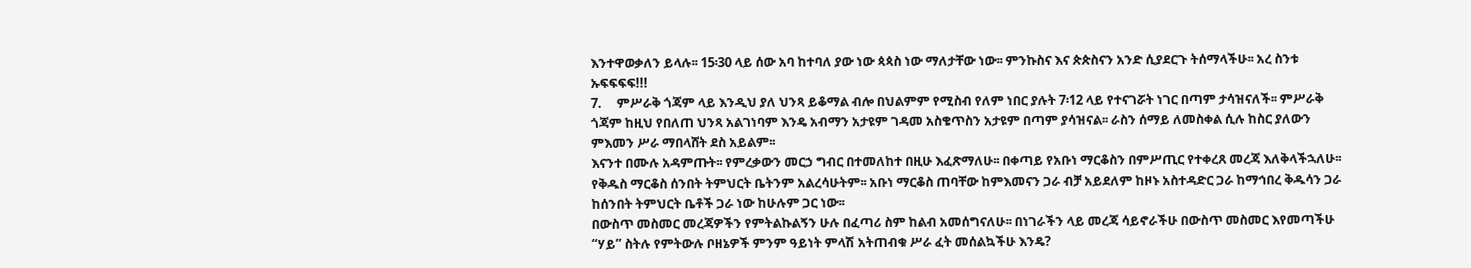እንተዋወቃለን ይላሉ፡፡ 15፡30 ላይ ሰው አባ ከተባለ ያው ነው ጳጳስ ነው ማለታቸው ነው፡፡ ምንኩስና እና ጵጵስናን አንድ ሲያደርጉ ትሰማላችሁ፡፡ አረ ስንቱ ኡፍፍፍፍ!!!
7.     ምሥራቅ ጎጃም ላይ እንዲህ ያለ ህንጻ ይቆማል ብሎ በህልምም የሚስብ የለም ነበር ያሉት 7፡12 ላይ የተናገሯት ነገር በጣም ታሳዝናለች፡፡ ምሥራቅ ጎጃም ከዚህ የበለጠ ህንጻ አልገነባም እንዴ አብማን አታዩም ገዳመ አስቄጥስን አታዩም በጣም ያሳዝናል፡፡ ራስን ሰማይ ለመስቀል ሲሉ ከስር ያለውን ምእመን ሥራ ማበላሸት ደስ አይልም፡፡
እናንተ በሙሉ አዳምጡት፡፡ የምረቃውን መርኃ ግብር በተመለከተ በዚሁ እፈጽማለሁ፡፡ በቀጣይ የአቡነ ማርቆስን በምሥጢር የተቀረጸ መረጃ እለቅላችኋለሁ፡፡ የቅዱስ ማርቆስ ሰንበት ትምህርት ቤትንም አልረሳሁትም፡፡ አቡነ ማርቆስ ጠባቸው ከምእመናን ጋራ ብቻ አይደለም ከዞኑ አስተዳድር ጋራ ከማኅበረ ቅዱሳን ጋራ ከሰንበት ትምህርት ቤቶች ጋራ ነው ከሁሉም ጋር ነው፡፡
በውስጥ መስመር መረጃዎችን የምትልኩልኝን ሁሉ በፈጣሪ ስም ከልብ አመሰግናለሁ፡፡ በነገራችን ላይ መረጃ ሳይኖራችሁ በውስጥ መስመር እየመጣችሁ “ሃይ” ስትሉ የምትውሉ ቦዘኔዎች ምንም ዓይነት ምላሽ አትጠብቁ ሥራ ፈት መሰልኳችሁ እንዴ?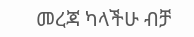መረጃ ካላችሁ ብቻ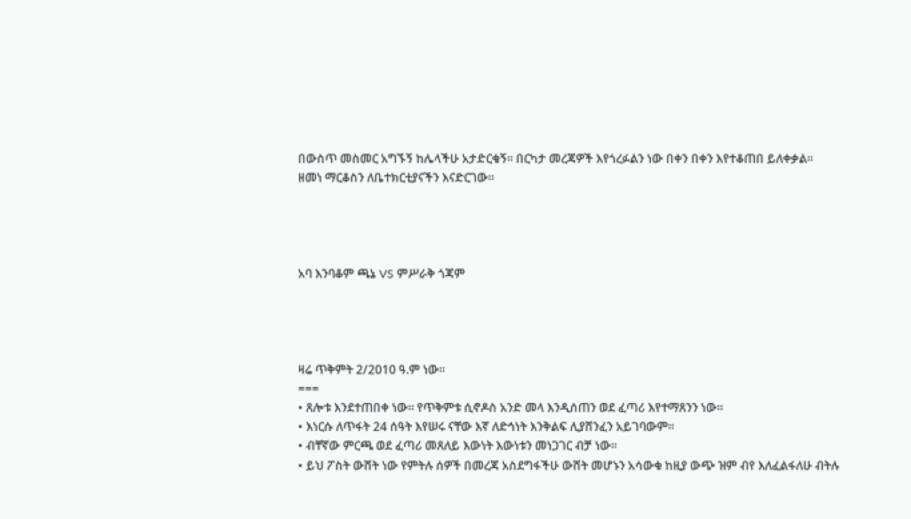በውስጥ መስመር አግኙኝ ከሌላችሁ አታድርቁኝ፡፡ በርካታ መረጃዎች እየጎረፉልን ነው በቀን በቀን እየተቆጠበ ይለቀቃል፡፡
ዘመነ ማርቆስን ለቤተክርቲያናችን እናድርገው፡፡




አባ እንባቆም ጫኔ VS ምሥራቅ ጎጃም




ዛሬ ጥቅምት 2/2010 ዓ.ም ነው፡፡
===
• ጸሎቱ እንደተጠበቀ ነው፡፡ የጥቅምቱ ሲኖዶስ አንድ መላ እንዲሰጠን ወደ ፈጣሪ እየተማጸንን ነው፡፡
• እነርሱ ለጥፋት 24 ሰዓት እየሠሩ ናቸው እኛ ለድኅነት እንቅልፍ ሊያሸንፈን አይገባውም፡፡
• ብቸኛው ምርጫ ወደ ፈጣሪ መጸለይ እውነት እውነቱን መነጋገር ብቻ ነው፡፡
• ይህ ፖስት ውሸት ነው የምትሉ ሰዎች በመረጃ አስደግፋችሁ ውሸት መሆኑን አሳውቁ ከዚያ ውጭ ዝም ብየ እለፈልፋለሁ ብትሉ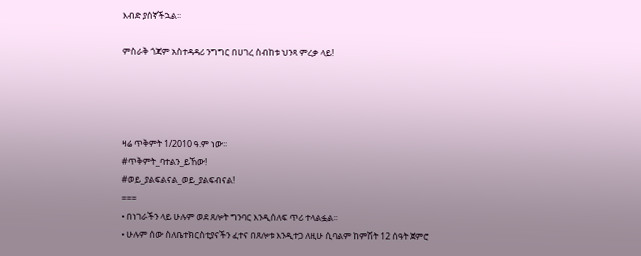እብድ ያሰኛችኋል፡፡

ምስራቅ ጎጃም አስተዳዳሪ ንግግር በሀገረ ስብከቱ ህንጻ ምረቃ ላይ!




ዛሬ ጥቅምት 1/2010 ዓ.ም ነው፡፡
#ጥቅምት_ባተልን_ይኸው!
#ወይ_ያልፍልናል_ወይ_ያልፍብናል!
===
• በነገራችን ላይ ሁሉም ወደ ጸሎት ግንባር እንዲሰለፍ ጥሪ ተላልፏል፡፡
• ሁሉም ሰው ስለቤተክርስቲያናችን ፈተና በጸሎቱ እንዲተጋ ለዚሁ ሲባልም ከምሽት 12 ሰዓት ጀምሮ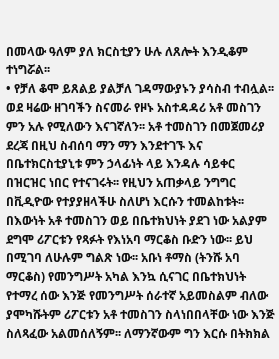በመላው ዓለም ያለ ክርስቲያን ሁሉ ለጸሎት እንዲቆም ተነግሯል፡፡
• የቻለ ቆሞ ይጸልይ ያልቻለ ገዳማውያኑን ያሳስብ ተብሏል፡፡
ወደ ዛሬው ዘገባችን ስናመራ የዞኑ አስተዳዳሪ አቶ መስገን ምን አሉ የሚለውን እናገኛለን፡፡ አቶ ተመስገን በመጀመሪያ ደረጃ በዚህ ስብሰባ ማን ማን እንደተገኙ እና በቤተክርስቲያኒቱ ምን ኃላፊነት ላይ እንዳሉ ሳይቀር በዝርዝር ነበር የተናገሩት፡፡ የዚህን አጠቃላይ ንግግር በቪዲዮው የተያያዘላችሁ ስለሆነ እርሱን ተመልከቱት፡፡ በእውነት አቶ ተመስገን ወይ በቤተክህነት ያደገ ነው አልያም ደግሞ ሪፖርቱን የጻፉት የእነአባ ማርቆስ ቡድን ነው፡፡ ይህ በሚገባ ለሁሉም ግልጽ ነው፡፡ አቡነ ቶማስ (ትንሹ አባ ማርቆስ) የመንግሥት አካል እንኳ ሲናገር በቤተክህነት የተማረ ሰው እንጅ የመንግሥት ሰራተኛ አይመስልም ብለው ያሞካሹትም ሪፖርቱን አቶ ተመስገን ስላነበበላቸው ነው እንጅ ስለጻፈው አልመሰለኝም፡፡ ለማንኛውም ግን እርሱ በትክክል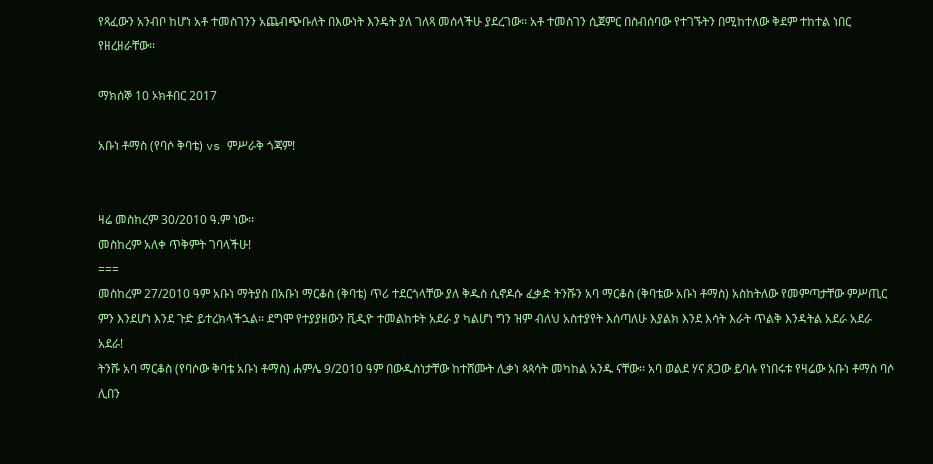የጻፈውን አንብቦ ከሆነ አቶ ተመስገንን አጨብጭቡለት በእውነት እንዴት ያለ ገለጻ መሰላችሁ ያደረገው፡፡ አቶ ተመስገን ሲጀምር በስብሰባው የተገኙትን በሚከተለው ቅደም ተከተል ነበር የዘረዘራቸው፡፡

ማክሰኞ 10 ኦክቶበር 2017

አቡነ ቶማስ (የባሶ ቅባቴ) vs ምሥራቅ ጎጃም!


ዛሬ መስከረም 30/2010 ዓ.ም ነው፡፡
መስከረም አለቀ ጥቅምት ገባላችሁ!
===
መስከረም 27/2010 ዓም አቡነ ማትያስ በአቡነ ማርቆስ (ቅባቴ) ጥሪ ተደርጎላቸው ያለ ቅዱስ ሲኖዶሱ ፈቃድ ትንሹን አባ ማርቆስ (ቅባቴው አቡነ ቶማስ) አስከትለው የመምጣታቸው ምሥጢር ምን እንደሆነ እንደ ጉድ ይተረክላችኋል፡፡ ደግሞ የተያያዘውን ቪዲዮ ተመልከቱት አደራ ያ ካልሆነ ግን ዝም ብለህ አስተያየት እሰጣለሁ እያልክ እንደ እሳት እራት ጥልቅ እንዳትል አደራ አደራ አደራ!
ትንሹ አባ ማርቆስ (የባሶው ቅባቴ አቡነ ቶማስ) ሐምሌ 9/2010 ዓም በውዱስነታቸው ከተሸሙት ሊቃነ ጳጳሳት መካከል አንዱ ናቸው፡፡ አባ ወልደ ሃና ጸጋው ይባሉ የነበሩቱ የዛሬው አቡነ ቶማስ ባሶ ሊበን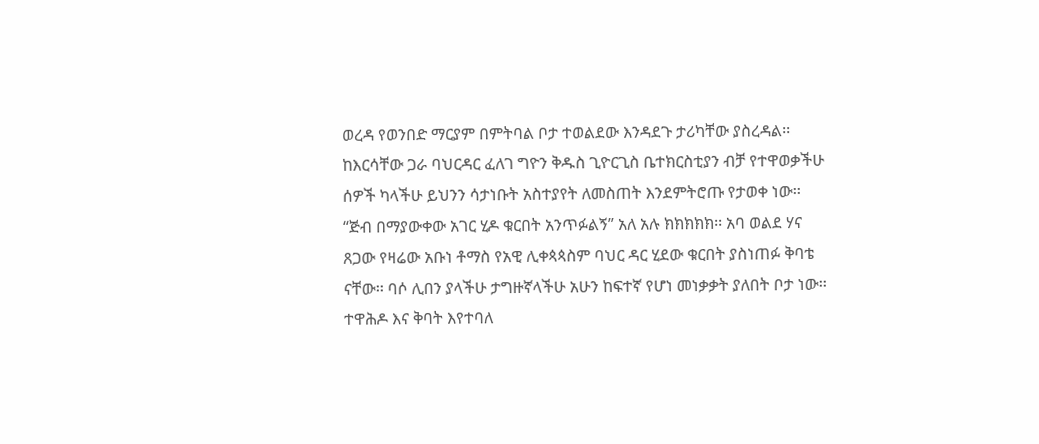ወረዳ የወንበድ ማርያም በምትባል ቦታ ተወልደው እንዳደጉ ታሪካቸው ያስረዳል፡፡ ከእርሳቸው ጋራ ባህርዳር ፈለገ ግዮን ቅዱስ ጊዮርጊስ ቤተክርስቲያን ብቻ የተዋወቃችሁ ሰዎች ካላችሁ ይህንን ሳታነቡት አስተያየት ለመስጠት እንደምትሮጡ የታወቀ ነው፡፡ “ጅብ በማያውቀው አገር ሂዶ ቁርበት አንጥፉልኝ” አለ አሉ ክክክክክ፡፡ አባ ወልደ ሃና ጸጋው የዛሬው አቡነ ቶማስ የአዊ ሊቀጳጳስም ባህር ዳር ሂደው ቁርበት ያስነጠፉ ቅባቴ ናቸው፡፡ ባሶ ሊበን ያላችሁ ታግዙኛላችሁ አሁን ከፍተኛ የሆነ መነቃቃት ያለበት ቦታ ነው፡፡ ተዋሕዶ እና ቅባት እየተባለ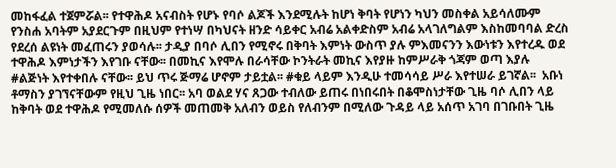መከፋፈል ተጀምሯል፡፡ የተዋሕዶ አናብስት የሆኑ የባሶ ልጆች እንደሚሉት ከሆነ ቅባት የሆነን ካህን መስቀል አይሳለሙም የንስሐ አባትም አያደርጉም በዚህም የተነሣ በካህናት ዘንድ ሳይቀር አብሬ አልቀድስም አብሬ አላገለግልም እስከመባባል ድረስ የደረሰ ልዩነት መፈጠሩን ያወሳሉ፡፡ ታዲያ በባሶ ሊበን የሚኖሩ በቅባት እምነት ውስጥ ያሉ ምእመናንን እውነቱን እየተረዱ ወደ ተዋሕዶ እምነታችን እየገቡ ናቸው፡፡ በመኪና እየሞሉ በራሳቸው ኮንትራት መኪና እየያዙ ከምሥራቅ ጎጃም ወጣ እያሉ #ልጅነት እየተቀበሉ ናቸው፡፡ ይህ ጥሩ ጅማሬ ሆኖም ታይቷል፡፡ #ቁይ ላይም እንዲሁ ተመሳሳይ ሥራ እየተሠራ ይገኛል፡፡  አቡነ ቶማስን ያገኘናቸውም የዚህ ጊዜ ነበር፡፡ አባ ወልደ ሃና ጸጋው ተብለው ይጠሩ በነበሩበት በቆሞስነታቸው ጊዜ ባሶ ሊበን ላይ ከቅባት ወደ ተዋሕዶ የሚመለሱ ሰዎች መጠመቅ አለብን ወይስ የለብንም በሚለው ጉዳይ ላይ አሰጥ አገባ በገቡበት ጊዜ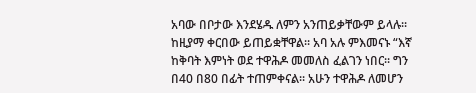አባው በቦታው እንደሄዱ ለምን አንጠይቃቸውም ይላሉ፡፡ ከዚያማ ቀርበው ይጠይቋቸዋል፡፡ አባ አሉ ምእመናኑ “እኛ ከቅባት እምነት ወደ ተዋሕዶ መመለስ ፈልገን ነበር፡፡ ግን በ40 በ80 በፊት ተጠምቀናል፡፡ አሁን ተዋሕዶ ለመሆን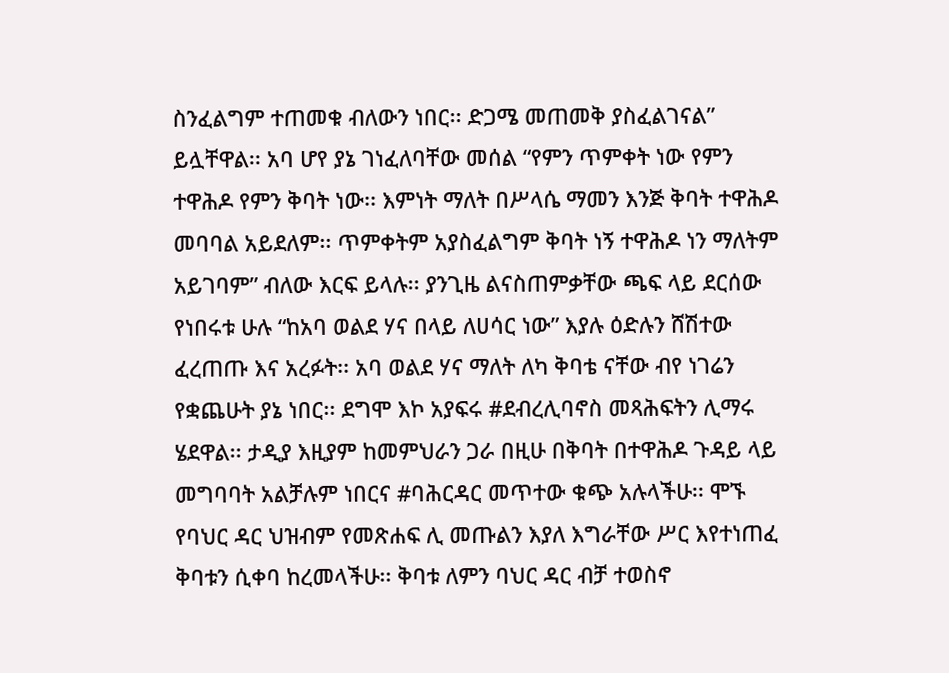ስንፈልግም ተጠመቁ ብለውን ነበር፡፡ ድጋሜ መጠመቅ ያስፈልገናል” ይሏቸዋል፡፡ አባ ሆየ ያኔ ገነፈለባቸው መሰል “የምን ጥምቀት ነው የምን ተዋሕዶ የምን ቅባት ነው፡፡ እምነት ማለት በሥላሴ ማመን እንጅ ቅባት ተዋሕዶ መባባል አይደለም፡፡ ጥምቀትም አያስፈልግም ቅባት ነኝ ተዋሕዶ ነን ማለትም አይገባም” ብለው እርፍ ይላሉ፡፡ ያንጊዜ ልናስጠምቃቸው ጫፍ ላይ ደርሰው የነበሩቱ ሁሉ “ከአባ ወልደ ሃና በላይ ለሀሳር ነው” እያሉ ዕድሉን ሸሽተው ፈረጠጡ እና አረፉት፡፡ አባ ወልደ ሃና ማለት ለካ ቅባቴ ናቸው ብየ ነገሬን የቋጨሁት ያኔ ነበር፡፡ ደግሞ እኮ አያፍሩ #ደብረሊባኖስ መጻሕፍትን ሊማሩ ሄደዋል፡፡ ታዲያ እዚያም ከመምህራን ጋራ በዚሁ በቅባት በተዋሕዶ ጉዳይ ላይ  መግባባት አልቻሉም ነበርና #ባሕርዳር መጥተው ቁጭ አሉላችሁ፡፡ ሞኙ የባህር ዳር ህዝብም የመጽሐፍ ሊ መጡልን እያለ እግራቸው ሥር እየተነጠፈ ቅባቱን ሲቀባ ከረመላችሁ፡፡ ቅባቱ ለምን ባህር ዳር ብቻ ተወስኖ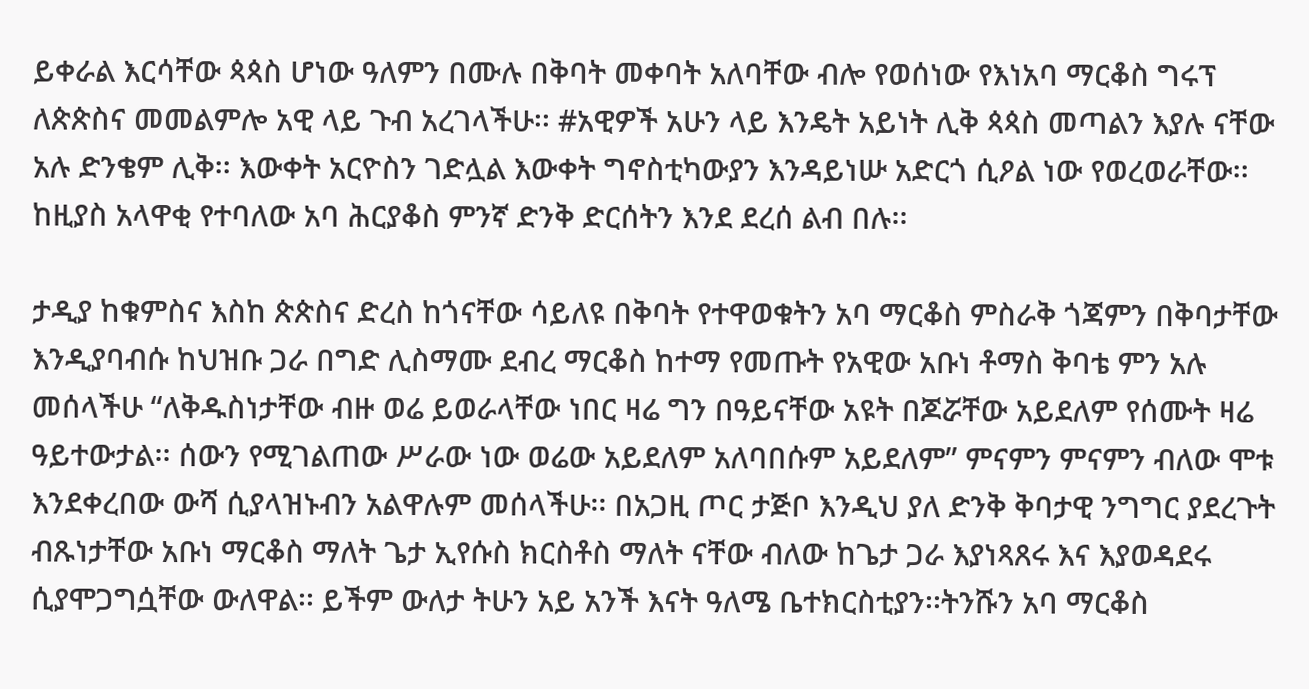ይቀራል እርሳቸው ጳጳስ ሆነው ዓለምን በሙሉ በቅባት መቀባት አለባቸው ብሎ የወሰነው የእነአባ ማርቆስ ግሩፕ ለጵጵስና መመልምሎ አዊ ላይ ጉብ አረገላችሁ፡፡ #አዊዎች አሁን ላይ እንዴት አይነት ሊቅ ጳጳስ መጣልን እያሉ ናቸው አሉ ድንቄም ሊቅ፡፡ እውቀት አርዮስን ገድሏል እውቀት ግኖስቲካውያን እንዳይነሡ አድርጎ ሲዖል ነው የወረወራቸው፡፡ ከዚያስ አላዋቂ የተባለው አባ ሕርያቆስ ምንኛ ድንቅ ድርሰትን እንደ ደረሰ ልብ በሉ፡፡

ታዲያ ከቁምስና እስከ ጵጵስና ድረስ ከጎናቸው ሳይለዩ በቅባት የተዋወቁትን አባ ማርቆስ ምስራቅ ጎጃምን በቅባታቸው እንዲያባብሱ ከህዝቡ ጋራ በግድ ሊስማሙ ደብረ ማርቆስ ከተማ የመጡት የአዊው አቡነ ቶማስ ቅባቴ ምን አሉ መሰላችሁ “ለቅዱስነታቸው ብዙ ወሬ ይወራላቸው ነበር ዛሬ ግን በዓይናቸው አዩት በጆሯቸው አይደለም የሰሙት ዛሬ ዓይተውታል፡፡ ሰውን የሚገልጠው ሥራው ነው ወሬው አይደለም አለባበሱም አይደለም” ምናምን ምናምን ብለው ሞቱ እንደቀረበው ውሻ ሲያላዝኑብን አልዋሉም መሰላችሁ፡፡ በአጋዚ ጦር ታጅቦ እንዲህ ያለ ድንቅ ቅባታዊ ንግግር ያደረጉት ብጹነታቸው አቡነ ማርቆስ ማለት ጌታ ኢየሱስ ክርስቶስ ማለት ናቸው ብለው ከጌታ ጋራ እያነጻጸሩ እና እያወዳደሩ ሲያሞጋግሷቸው ውለዋል፡፡ ይችም ውለታ ትሁን አይ አንች እናት ዓለሜ ቤተክርስቲያን፡፡ትንሹን አባ ማርቆስ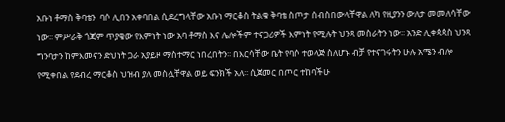አቡነ ቶማስ ቅባቴን  ባሶ ሊበን አቀባበል ሲደረግላቸው አቡነ ማርቆስ ትልቁ ቅባቴ ስጦታ ሰብስበውላቸዋል ለካ የዚያንን ውለታ መመለሳቸው ነው፡፡ ምሥራቅ ጎጃም ጥያቄው የእምነት ነው አባ ቶማስ እና ሌሎችም ተናጋሪዎች እምነት የሚሉት ህንጻ መስራትን ነው፡፡ አንድ ሊቀጳጳስ ህንጻ ግንባታን ከምእመናን ድህነት ጋራ አያይዞ ማስተማር ነበረበትን፡፡ በእርሳቸው ቤት የባሶ ተወላጅ ስለሆኑ ብቻ የተናገሩትን ሁሉ አሜን ብሎ የሚቀበል የደብረ ማርቆስ ህዝብ ያለ መስሏቸዋል ወይ ፍንክች አለ፡፡ ሲጀመር በጦር ተከባችሁ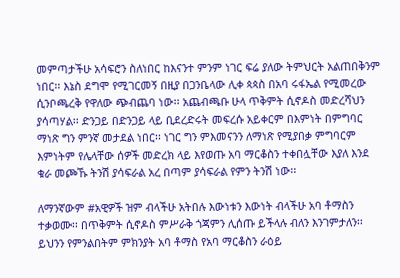መምጣታችሁ አሳፍሮን ስለነበር ከእናንተ ምንም ነገር ፍሬ ያለው ትምህርት አልጠበቅንም ነበር፡፡ እኔስ ደግሞ የሚገርመኝ በዚያ በጋንቤላው ሊቀ ጳጳስ በአባ ሩፋኤል የሚመረው ሲንቦጫረቅ የዋለው ጭብጨባ ነው፡፡ አጨብጫቡ ሁላ ጥቅምት ሲኖዶስ መድረሻህን ያሳጣሃል፡፡ ድንጋይ በድንጋይ ላይ ቢደረድሩት መፍረሱ አይቀርም በእምነት በምግባር ማነጽ ግን ምንኛ መታደል ነበር፡፡ ነገር ግን ምእመናንን ለማነጽ የሚያበቃ ምግባርም እምነትም የሌላቸው ሰዎች መድረክ ላይ እየወጡ አባ ማርቆስን ተቀበሏቸው እያለ እንደ ቁራ መጮኹ ትንሽ ያሳፍራል አረ በጣም ያሳፍራል የምን ትንሽ ነው፡፡

ለማንኛውም #አዊዎች ዝም ብላችሁ አትበሉ እውነቱን እውነት ብላችሁ አባ ቶማስን ተቃወሙ፡፡ በጥቅምት ሲኖዶስ ምሥራቅ ጎጃምን ሊሰጡ ይችላሉ ብለን እንገምታለን፡፡ ይህንን የምንልበትም ምክንያት አባ ቶማስ የአባ ማርቆስን ራዕይ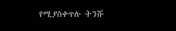የሚያስቀጥሉ ትንሹ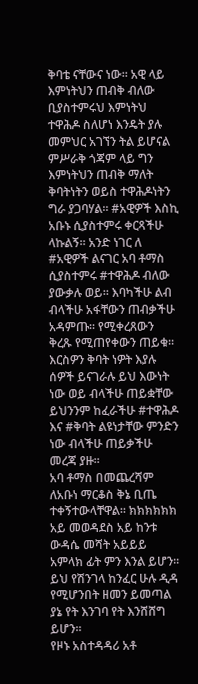ቅባቴ ናቸውና ነው፡፡ አዊ ላይ እምነትህን ጠብቅ ብለው ቢያስተምሩህ እምነትህ ተዋሕዶ ስለሆነ እንዴት ያሉ መምህር አገኘን ትል ይሆናል ምሥራቅ ጎጃም ላይ ግን እምነትህን ጠብቅ ማለት ቅባትነትን ወይስ ተዋሕዶነትን ግራ ያጋባሃል፡፡ #አዊዎች እስኪ አቡኑ ሲያስተምሩ ቀርጻችሁ ላኩልኝ፡፡ አንድ ነገር ለ #አዊዎች ልናገር አባ ቶማስ ሲያስተምሩ #ተዋሕዶ ብለው ያውቃሉ ወይ፡፡ እባካችሁ ልብ ብላችሁ አፋቸውን ጠብቃችሁ አዳምጡ፡፡ የሚቀረጸውን ቅረጹ የሚጠየቀውን ጠይቁ፡፡ እርስዎን ቅባት ነዎት እያሉ ሰዎች ይናገራሉ ይህ እውነት ነው ወይ ብላችሁ ጠይቋቸው ይህንንም ከፈራችሁ #ተዋሕዶ እና #ቅባት ልዩነታቸው ምንድን ነው ብላችሁ ጠይቃችሁ መረጃ ያዙ፡፡
አባ ቶማስ በመጨረሻም ለአቡነ ማርቆስ ቅኔ ቢጤ ተቀኝተውላቸዋል፡፡ ክክክክክክ አይ መወዳደስ አይ ከንቱ ውዳሴ መሻት አይይይ አምላክ ፊት ምን እንል ይሆን፡፡ ይህ የሽንገላ ከንፈር ሁሉ ዲዳ የሚሆንበት ዘመን ይመጣል ያኔ የት እንገባ የት እንሸሸግ ይሆን፡፡
የዞኑ አስተዳዳሪ አቶ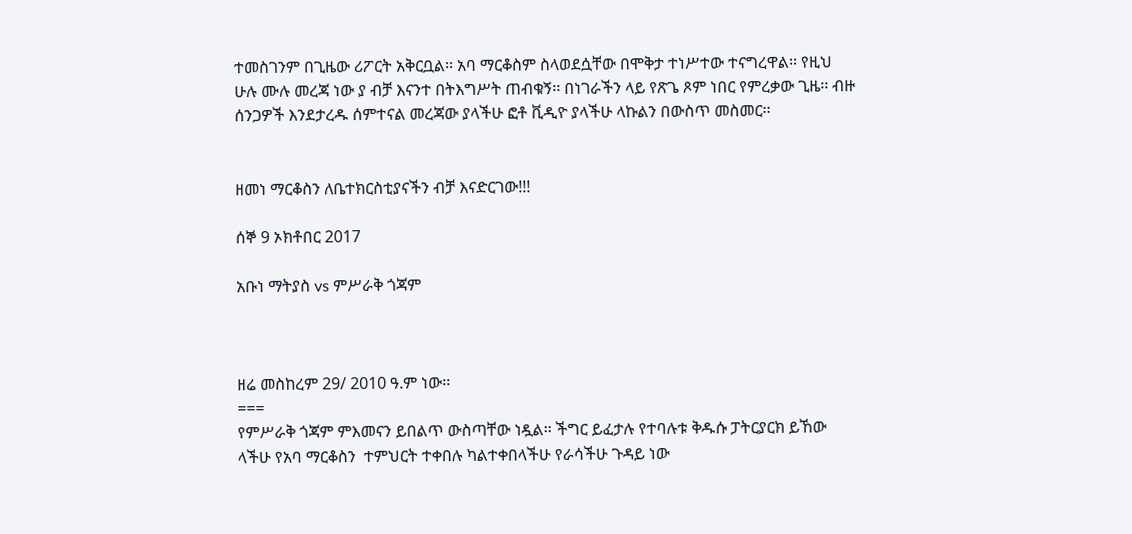ተመስገንም በጊዜው ሪፖርት አቅርቧል፡፡ አባ ማርቆስም ስላወደሷቸው በሞቅታ ተነሥተው ተናግረዋል፡፡ የዚህ ሁሉ ሙሉ መረጃ ነው ያ ብቻ እናንተ በትእግሥት ጠብቁኝ፡፡ በነገራችን ላይ የጽጌ ጾም ነበር የምረቃው ጊዜ፡፡ ብዙ ሰንጋዎች እንደታረዱ ሰምተናል መረጃው ያላችሁ ፎቶ ቪዲዮ ያላችሁ ላኩልን በውስጥ መስመር፡፡


ዘመነ ማርቆስን ለቤተክርስቲያናችን ብቻ እናድርገው!!!

ሰኞ 9 ኦክቶበር 2017

አቡነ ማትያስ vs ምሥራቅ ጎጃም



ዘሬ መስከረም 29/ 2010 ዓ.ም ነው፡፡
===
የምሥራቅ ጎጃም ምእመናን ይበልጥ ውስጣቸው ነዷል፡፡ ችግር ይፈታሉ የተባሉቱ ቅዱሱ ፓትርያርክ ይኸው ላችሁ የአባ ማርቆስን  ተምህርት ተቀበሉ ካልተቀበላችሁ የራሳችሁ ጉዳይ ነው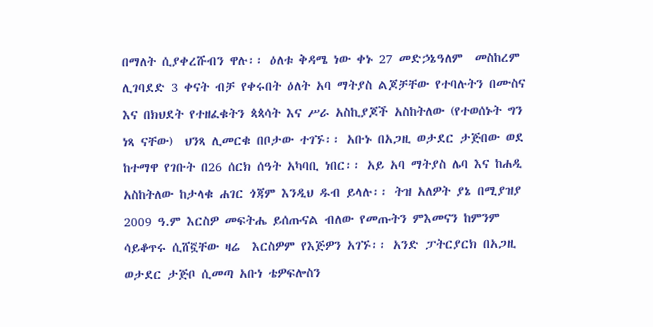በማለት ሲያቀረሹብን ዋሉ፡፡ ዕለቱ ቅዳሜ ነው ቀኑ 27 መድኃኔዓለም  መስከረም ሊገባደድ 3 ቀናት ብቻ የቀሩበት ዕለት አባ ማትያስ ልጆቻቸው የተባሉትን በሙስና እና በክህደት የተዘፈቁትን ጳጳሳት እና ሥራ አስኪያጆች አስከትለው (የተወሰኑት ግን ነጻ ናቸው)  ህንጻ ሊመርቁ በቦታው ተገኙ፡፡ አቡኑ በአጋዚ ወታደር ታጅበው ወደ ከተማዋ የገቡት በ26 ሰርክ ሰዓት አካባቢ ነበር፡፡ አይ አባ ማትያስ ሌባ እና ከሐዲ አስከትለው ከታላቁ ሐገር ጎጃም እንዲህ ዱብ ይላሉ፡፡ ትዝ አለዎት ያኔ በሚያዝያ 2009 ዓ.ም እርስዎ መፍትሔ ይሰጡናል ብለው የመጡትን ምእመናን ከምንም ሳይቆጥሩ ሲሸኟቸው ዛሬ  እርስዎም የእጅዎን አገኙ፡፡ አንድ ፓትርያርክ በአጋዚ ወታደር ታጅቦ ሲመጣ አቡነ ቴዎፍሎስን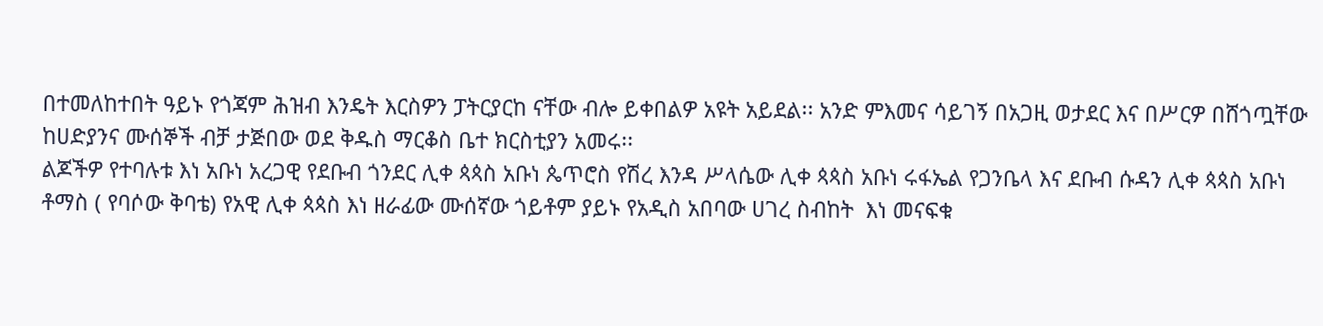በተመለከተበት ዓይኑ የጎጃም ሕዝብ እንዴት እርስዎን ፓትርያርከ ናቸው ብሎ ይቀበልዎ አዩት አይደል፡፡ አንድ ምእመና ሳይገኝ በአጋዚ ወታደር እና በሥርዎ በሸጎጧቸው ከሀድያንና ሙሰኞች ብቻ ታጅበው ወደ ቅዱስ ማርቆስ ቤተ ክርስቲያን አመሩ፡፡
ልጆችዎ የተባሉቱ እነ አቡነ አረጋዊ የደቡብ ጎንደር ሊቀ ጳጳስ አቡነ ጴጥሮስ የሽረ እንዳ ሥላሴው ሊቀ ጳጳስ አቡነ ሩፋኤል የጋንቤላ እና ደቡብ ሱዳን ሊቀ ጳጳስ አቡነ ቶማስ ( የባሶው ቅባቴ) የአዊ ሊቀ ጳጳስ እነ ዘራፊው ሙሰኛው ጎይቶም ያይኑ የአዲስ አበባው ሀገረ ስብከት  እነ መናፍቁ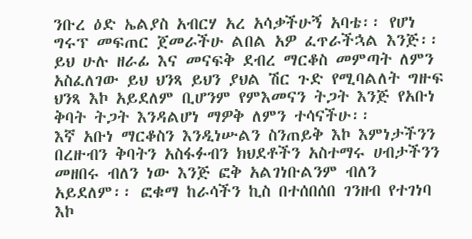ንቡረ ዕድ ኤልያስ አብርሃ አረ አሳቃችሁኝ አባቴ፡፡ የሆነ ግሩፕ መፍጠር ጀመራችሁ ልበል አዎ ፈጥራችኋል እንጅ፡፡ ይህ ሁሉ ዘራፊ እና መናፍቅ ደብረ ማርቆስ መምጣት ለምን አስፈለገው ይህ ህንጻ ይህን ያህል ሽር ጉድ የሚባልለት ግዙፍ ህንጻ እኮ አይደለም ቢሆንም የምእመናን ትጋት እንጅ የአቡነ ቅባት ትጋት እንዳልሆነ ማዎቅ ለምን ተሳናችሁ፡፡
እኛ አቡነ ማርቆስን እንዲነሡልን ስንጠይቅ እኮ እምነታችንን በረዙብን ቅባትን አስፋፉብን ክህደቶችን አስተማሩ ሀብታችንን መዘበሩ ብለን ነው እንጅ ፎቅ አልገነቡልንም ብለን አይደለም፡፡ ፎቁማ ከራሳችን ኪስ በተሰበሰበ ገንዘብ የተገነባ እኮ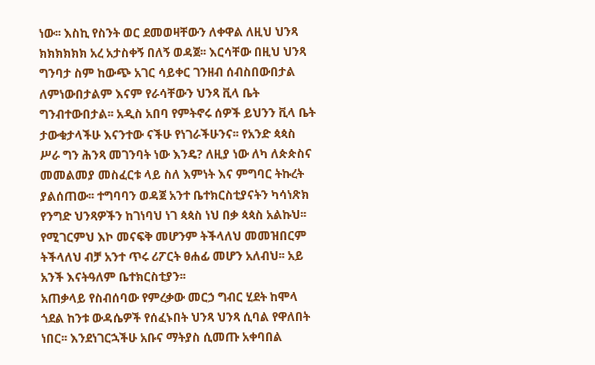ነው፡፡ እስኪ የስንት ወር ደመወዛቸውን ለቀዋል ለዚህ ህንጻ ክክክክክክ አረ አታስቀኝ በለኝ ወዳጀ፡፡ እርሳቸው በዚህ ህንጻ ግንባታ ስም ከውጭ አገር ሳይቀር ገንዘብ ሰብስበውበታል ለምነውበታልም እናም የራሳቸውን ህንጻ ቪላ ቤት ግንብተውበታል፡፡ አዲስ አበባ የምትኖሩ ሰዎች ይህንን ቪላ ቤት ታውቁታላችሁ እናንተው ናችሁ የነገራችሁንና፡፡ የአንድ ጳጳስ ሥራ ግን ሕንጻ መገንባት ነው እንዴ? ለዚያ ነው ለካ ለጵጵስና መመልመያ መስፈርቱ ላይ ስለ እምነት እና ምግባር ትኩረት ያልሰጠው፡፡ ተግባባን ወዳጀ አንተ ቤተክርስቲያናትን ካሳነጽክ የንግድ ህንጻዎችን ከገነባህ ነገ ጳጳስ ነህ በቃ ጳጳስ አልኩህ፡፡ የሚገርምህ እኮ መናፍቅ መሆንም ትችላለህ መመዝበርም ትችላለህ ብቻ አንተ ጥሩ ሪፖርት ፀሐፊ መሆን አለብህ፡፡ አይ አንች እናትዓለም ቤተክርስቲያን፡፡
አጠቃላይ የስብሰባው የምረቃው መርኃ ግብር ሂደት ከሞላ ጎደል ከንቱ ውዳሴዎች የሰፈኑበት ህንጻ ህንጻ ሲባል የዋለበት ነበር፡፡ እንደነገርኋችሁ አቡና ማትያስ ሲመጡ አቀባበል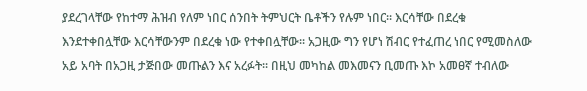ያደረገላቸው የከተማ ሕዝብ የለም ነበር ሰንበት ትምህርት ቤቶችን የሉም ነበር፡፡ እርሳቸው በደረቁ እንደተቀበሏቸው እርሳቸውንም በደረቁ ነው የተቀበሏቸው፡፡ አጋዚው ግን የሆነ ሽብር የተፈጠረ ነበር የሚመስለው አይ አባት በአጋዚ ታጅበው መጡልን እና አረፉት፡፡ በዚህ መካከል መእመናን ቢመጡ እኮ አመፀኛ ተብለው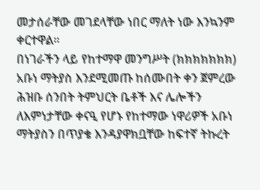መታሰራቸው መገደላቸው ነበር ማለት ነው እንኳንም ቀርተዋል፡፡
በነገራችን ላይ የከተማዋ መንግሥት (ክክክክክክክ) አቡነ ማትያስ እንደሚመጡ ከሰሙበት ቀን ጀምረው ሕዝቡ ሰንበት ትምህርት ቤቶች እና ሌሎችን ለእምነታቸው ቀናዒ የሆኑ የከተማው ነዋሪዎች አቡነ ማትያስን በጥያቄ እንዳያዋክቧቸው ከፍተኛ ትኩረት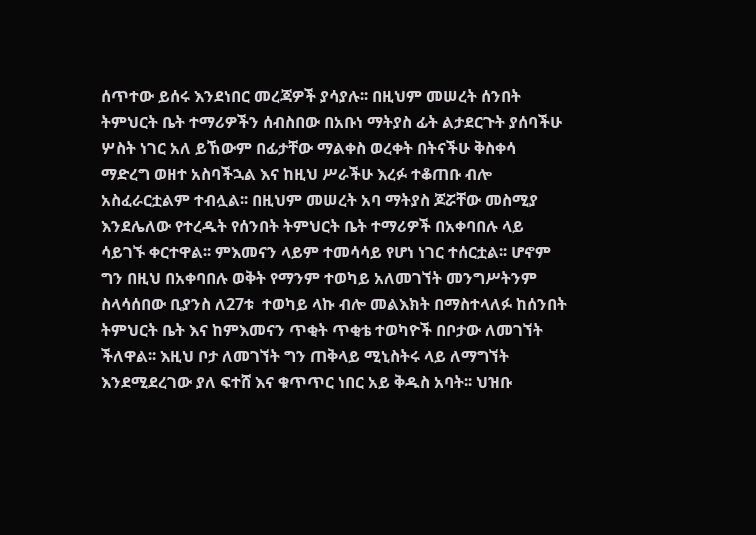ሰጥተው ይሰሩ እንደነበር መረጃዎች ያሳያሉ፡፡ በዚህም መሠረት ሰንበት ትምህርት ቤት ተማሪዎችን ሰብስበው በአቡነ ማትያስ ፊት ልታደርጉት ያሰባችሁ ሦስት ነገር አለ ይኸውም በፊታቸው ማልቀስ ወረቀት በትናችሁ ቅስቀሳ ማድረግ ወዘተ አስባችኋል እና ከዚህ ሥራችሁ እረፉ ተቆጠቡ ብሎ አስፈራርቷልም ተብሏል፡፡ በዚህም መሠረት አባ ማትያስ ጆሯቸው መስሚያ እንደሌለው የተረዱት የሰንበት ትምህርት ቤት ተማሪዎች በአቀባበሉ ላይ ሳይገኙ ቀርተዋል፡፡ ምእመናን ላይም ተመሳሳይ የሆነ ነገር ተሰርቷል፡፡ ሆኖም ግን በዚህ በአቀባበሉ ወቅት የማንም ተወካይ አለመገኘት መንግሥትንም ስላሳሰበው ቢያንስ ለ27ቱ  ተወካይ ላኩ ብሎ መልእክት በማስተላለፉ ከሰንበት ትምህርት ቤት እና ከምእመናን ጥቂት ጥቂቴ ተወካዮች በቦታው ለመገኘት ችለዋል፡፡ እዚህ ቦታ ለመገኘት ግን ጠቅላይ ሚኒስትሩ ላይ ለማግኘት እንደሚደረገው ያለ ፍተሸ እና ቁጥጥር ነበር አይ ቅዱስ አባት፡፡ ህዝቡ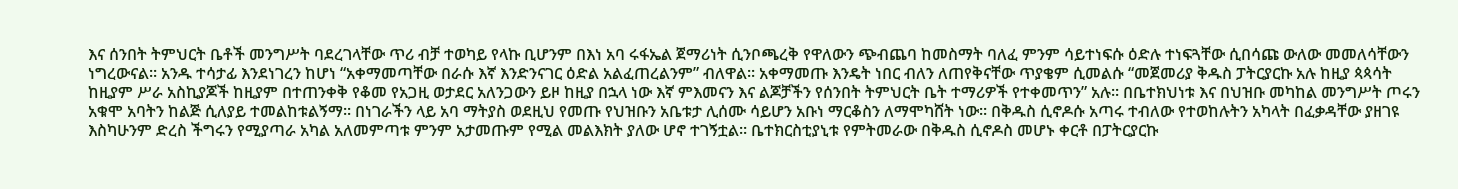እና ሰንበት ትምህርት ቤቶች መንግሥት ባደረገላቸው ጥሪ ብቻ ተወካይ የላኩ ቢሆንም በእነ አባ ሩፋኤል ጀማሪነት ሲንቦጫረቅ የዋለውን ጭብጨባ ከመስማት ባለፈ ምንም ሳይተነፍሱ ዕድሉ ተነፍጓቸው ሲበሳጩ ውለው መመለሳቸውን ነግረውናል፡፡ አንዱ ተሳታፊ እንደነገረን ከሆነ “አቀማመጣቸው በራሱ እኛ እንድንናገር ዕድል አልፈጠረልንም” ብለዋል፡፡ አቀማመጡ እንዴት ነበር ብለን ለጠየቅናቸው ጥያቄም ሲመልሱ “መጀመሪያ ቅዱስ ፓትርያርኩ አሉ ከዚያ ጳጳሳት ከዚያም ሥራ አስኪያጆች ከዚያም በተጠንቀቅ የቆመ የአጋዚ ወታደር አለንጋውን ይዞ ከዚያ በኋላ ነው እኛ ምእመናን እና ልጆቻችን የሰንበት ትምህርት ቤት ተማሪዎች የተቀመጥን” አሉ፡፡ በቤተክህነቱ እና በህዝቡ መካከል መንግሥት ጦሩን አቁሞ አባትን ከልጅ ሲለያይ ተመልከቱልኝማ፡፡ በነገራችን ላይ አባ ማትያስ ወደዚህ የመጡ የህዝቡን አቤቱታ ሊሰሙ ሳይሆን አቡነ ማርቆስን ለማሞካሸት ነው፡፡ በቅዱስ ሲኖዶሱ አጣሩ ተብለው የተወከሉትን አካላት በፈቃዳቸው ያዘገዩ እስካሁንም ድረስ ችግሩን የሚያጣራ አካል አለመምጣቱ ምንም አታመጡም የሚል መልእክት ያለው ሆኖ ተገኝቷል፡፡ ቤተክርስቲያኒቱ የምትመራው በቅዱስ ሲኖዶስ መሆኑ ቀርቶ በፓትርያርኩ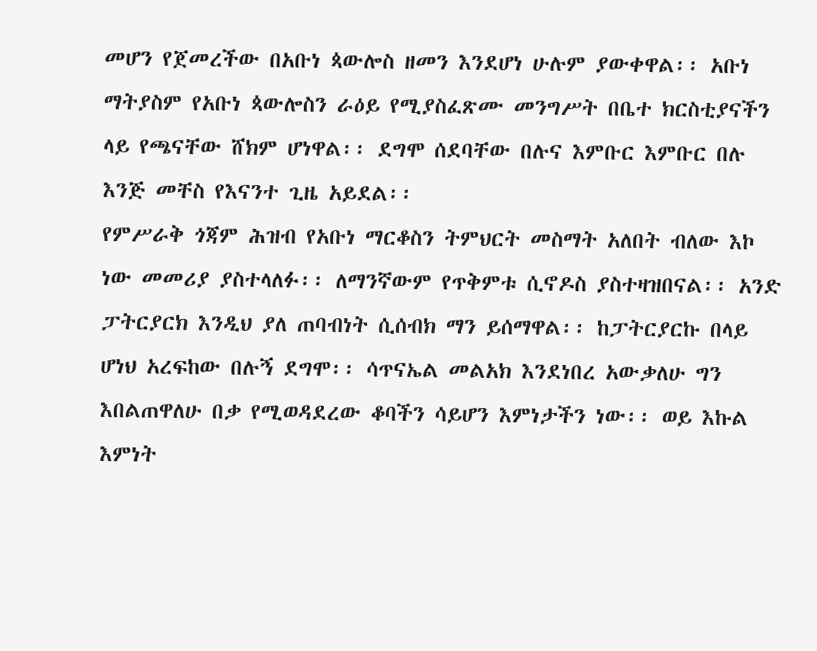መሆን የጀመረችው በአቡነ ጳውሎስ ዘመን እንደሆነ ሁሉም ያውቀዋል፡፡ አቡነ ማትያስም የአቡነ ጳውሎስን ራዕይ የሚያስፈጽሙ መንግሥት በቤተ ክርስቲያናችን ላይ የጫናቸው ሸክም ሆነዋል፡፡ ደግሞ ሰደባቸው በሉና እምቡር እምቡር በሉ እንጅ መቸስ የእናንተ ጊዜ አይደል፡፡
የምሥራቅ ጎጃም ሕዝብ የአቡነ ማርቆስን ትምህርት መስማት አለበት ብለው እኮ ነው መመሪያ ያስተላለፉ፡፡ ለማንኛውም የጥቅምቱ ሲኖዶስ ያስተዛዝበናል፡፡ አንድ ፓትርያርክ እንዲህ ያለ ጠባብነት ሲሰብክ ማን ይሰማዋል፡፡ ከፓትርያርኩ በላይ ሆነህ አረፍከው በሉኝ ደግሞ፡፡ ሳጥናኤል መልአክ እንደነበረ አውቃለሁ ግን እበልጠዋለሁ በቃ የሚወዳደረው ቆባችን ሳይሆን እምነታችን ነው፡፡ ወይ እኩል እምነት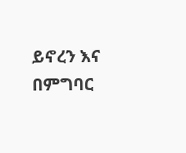ይኖረን እና በምግባር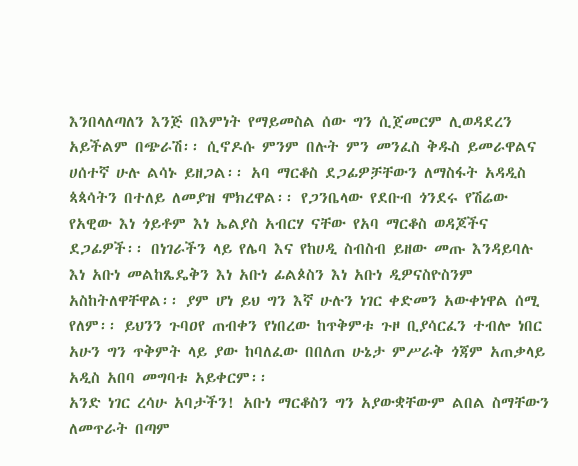እንበላለጣለን እንጅ በእምነት የማይመስል ሰው ግን ሲጀመርም ሊወዳደረን አይችልም በጭራሽ፡፡ ሲኖዶሱ ምንም በሉት ምን መንፈስ ቅዱስ ይመራዋልና ሀሰተኛ ሁሉ ልሳኑ ይዘጋል፡፡ አባ ማርቆስ ደጋፊዎቻቸውን ለማስፋት አዳዲስ ጳጳሳትን በተለይ ለመያዝ ሞክረዋል፡፡ የጋንቤላው የደቡብ ጎንደሩ የሽሬው የአዊው እነ ጎይቶም እነ ኤልያስ አብርሃ ናቸው የአባ ማርቆስ ወዳጆችና ደጋፊዎች፡፡ በነገራችን ላይ የሌባ እና የከሀዲ ስብስብ ይዘው መጡ እንዳይባሉ እነ አቡነ መልከጼዴቅን እነ አቡነ ፊልጶስን እነ አቡነ ዲዎናስዮስንም አስከትለዋቸዋል፡፡ ያም ሆነ ይህ ግን እኛ ሁሉን ነገር ቀድመን አውቀነዋል ሰሚ የለም፡፡ ይህንን ጉባዐየ ጠብቀን የነበረው ከጥቅምቱ ጉዞ ቢያሳርፈን ተብሎ ነበር አሁን ግን ጥቅምት ላይ ያው ከባለፈው በበለጠ ሁኔታ ምሥራቅ ጎጃም አጠቃላይ አዲስ አበባ መግባቱ አይቀርም፡፡
አንድ ነገር ረሳሁ አባታችን! አቡነ ማርቆስን ግን አያውቋቸውም ልበል ስማቸውን ለመጥራት በጣም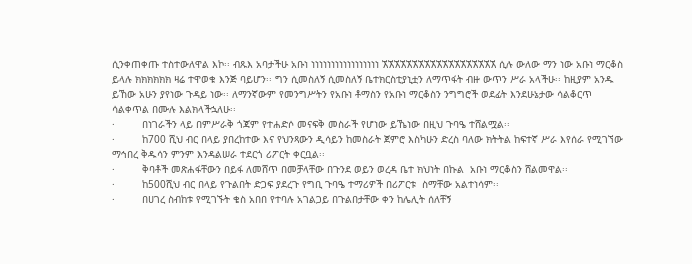ሲንቀጠቀጡ ተስተውለዋል እኮ፡፡ ብጹእ አባታችሁ አቡነ ነነነነነነነነነነነነነነነነነ ኧኧኧኧኧኧኧኧኧኧኧኧኧኧኧኧኧኧኧ ሲሉ ውለው ማን ነው አቡነ ማርቆስ ይላሉ ክክክክክክ ዛሬ ተዋወቁ እንጅ ባይሆን፡፡ ግን ሲመስለኝ ሲመስለኝ ቤተክርስቲያኒቷን ለማጥፋት ብዙ ውጥን ሥራ አላችሁ፡፡ ከዚያም አንዱ ይኸው አሁን ያየነው ጉዳይ ነው፡፡ ለማንኛውም የመንግሥትን የአቡነ ቶማስን የአቡነ ማርቆስን ንግግሮች ወደፊት እንደሁኔታው ሳልቆርጥ ሳልቀጥል በሙሉ እልክላችኋለሁ፡፡
·         በነገራችን ላይ በምሥራቅ ጎጃም የተሐድሶ መናፍቅ መስራች የሆነው ይኼነው በዚህ ጉባዔ ተሸልሟል፡፡
·         ከ700 ሺህ ብር በላይ ያበረከተው እና የህንጻውን ዲሳይን ከመስራት ጀምሮ እስካሁን ድረስ ባለው ክትትል ከፍተኛ ሥራ እየሰራ የሚገኘው ማኅበረ ቅዱሳን ምንም እንዳልሠራ ተደርጎ ሪፖርት ቀርቧል፡፡
·         ቅባቶች መጽሐፋቸውን በይፋ ለመሸጥ በመቻላቸው በጉንደ ወይን ወረዳ ቤተ ክህነት በኩል  አቡነ ማርቆስን ሸልመዋል፡፡
·         ከ500ሺህ ብር በላይ የጉልበት ድጋፍ ያደረጉ የግቢ ጉባዔ ተማሪዎች በሪፖርቱ  ስማቸው አልተነሳም፡፡
·         በሀገረ ስብከቱ የሚገኙት ቄስ አበበ የተባሉ አገልጋይ በጉልበታቸው ቀን ከሌሊት ሰለቸኝ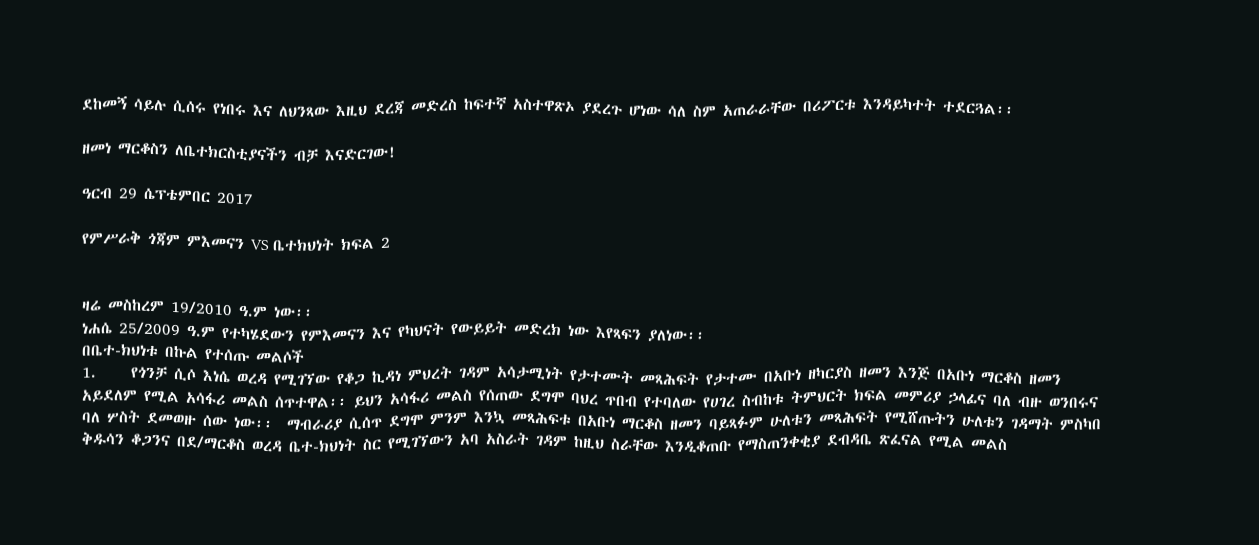ደከመኝ ሳይሉ ሲሰሩ የነበሩ እና ለህንጻው እዚህ ደረጃ መድረስ ከፍተኛ አስተዋጽኦ ያደረጉ ሆነው ሳለ ስም አጠራራቸው በሪፖርቱ እንዳይካተት ተደርጓል፡፡

ዘመነ ማርቆስን ለቤተክርስቲያናችን ብቻ እናድርገው!

ዓርብ 29 ሴፕቴምበር 2017

የምሥራቅ ጎጃም ምእመናን VS ቤተክህነት ክፍል 2


ዛሬ መስከረም 19/2010 ዓ.ም ነው፡፡
ነሐሴ 25/2009 ዓ.ም የተካሄደውን የምእመናን እና የካህናት የውይይት መድረክ ነው እየጻፍን ያለነው፡፡
በቤተ-ክህነቱ በኩል የተሰጡ መልሶች
1.     የጎንቻ ሲሶ እነሴ ወረዳ የሚገኘው የቆጋ ኪዳነ ምህረት ገዳም አሳታሚነት የታተሙት መጻሕፍት የታተሙ በአቡነ ዘካርያስ ዘመን እንጅ በአቡነ ማርቆስ ዘመን አይደለም የሚል አሳፋሪ መልስ ሰጥተዋል፡፡ ይህን አሳፋሪ መልስ የሰጠው ደግሞ ባህረ ጥበብ የተባለው የሀገረ ስብከቱ ትምህርት ክፍል መምሪያ ኃላፊና ባለ ብዙ ወንበሩና ባለ ሦስት ደመወዙ ሰው ነው፡፡  ማብራሪያ ሲሰጥ ደግሞ ምንም እንኳ መጻሕፍቱ በአቡነ ማርቆስ ዘመን ባይጻፉም ሁለቱን መጻሕፍት የሚሸጡትን ሁለቱን ገዳማት ምስካበ ቅዱሳን ቆጋንና በደ/ማርቆስ ወረዳ ቤተ-ክህነት ስር የሚገኘውን አባ አስራት ገዳም ከዚህ ስራቸው እንዲቆጠቡ የማስጠንቀቂያ ደብዳቤ ጽፈናል የሚል መልስ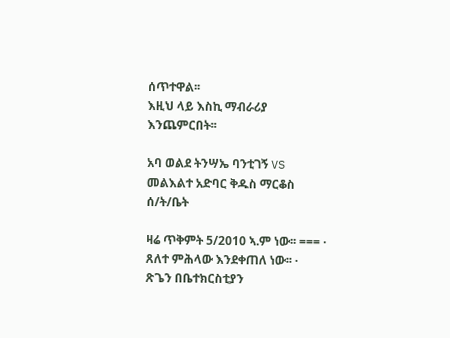ሰጥተዋል፡፡
እዚህ ላይ እስኪ ማብራሪያ እንጨምርበት፡፡

አባ ወልደ ትንሣኤ ባንቲገኝ VS መልእልተ አድባር ቅዱስ ማርቆስ ሰ/ት/ቤት

ዛሬ ጥቅምት 5/2010 ኣ.ም ነው፡፡ === ·          ጸለተ ምሕላው እንደቀጠለ ነው፡፡ ·          ጽጌን በቤተክርስቲያን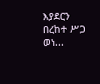እያደርን በረከተ ሥጋ ወነ...